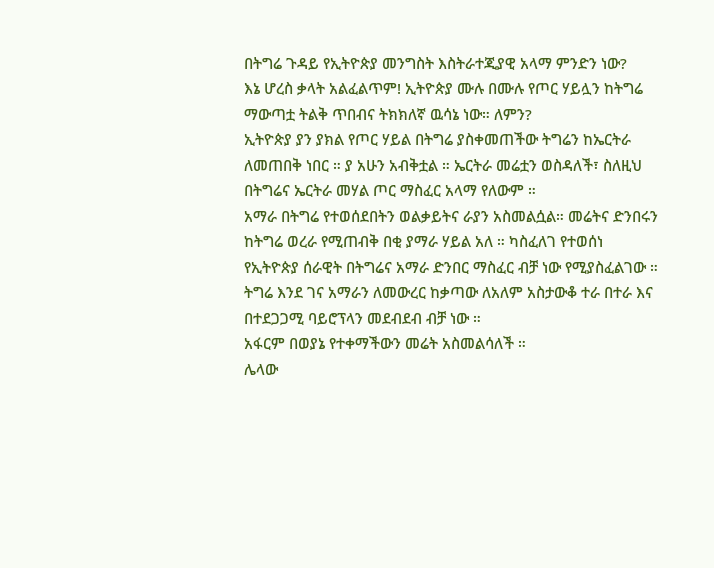በትግሬ ጉዳይ የኢትዮጵያ መንግስት እስትራተጂያዊ አላማ ምንድን ነው?
እኔ ሆረስ ቃላት አልፈልጥም! ኢትዮጵያ ሙሉ በሙሉ የጦር ሃይሏን ከትግሬ ማውጣቷ ትልቅ ጥበብና ትክክለኛ ዉሳኔ ነው። ለምን?
ኢትዮጵያ ያን ያክል የጦር ሃይል በትግሬ ያስቀመጠችው ትግሬን ከኤርትራ ለመጠበቅ ነበር ። ያ አሁን አብቅቷል ። ኤርትራ መሬቷን ወስዳለች፣ ስለዚህ በትግሬና ኤርትራ መሃል ጦር ማስፈር አላማ የለውም ።
አማራ በትግሬ የተወሰደበትን ወልቃይትና ራያን አስመልሷል። መሬትና ድንበሩን ከትግሬ ወረራ የሚጠብቅ በቂ ያማራ ሃይል አለ ። ካስፈለገ የተወሰነ የኢትዮጵያ ሰራዊት በትግሬና አማራ ድንበር ማስፈር ብቻ ነው የሚያስፈልገው ። ትግሬ እንደ ገና አማራን ለመውረር ከቃጣው ለአለም አስታውቆ ተራ በተራ እና በተደጋጋሚ ባይሮፕላን መደብደብ ብቻ ነው ።
አፋርም በወያኔ የተቀማችውን መሬት አስመልሳለች ።
ሌላው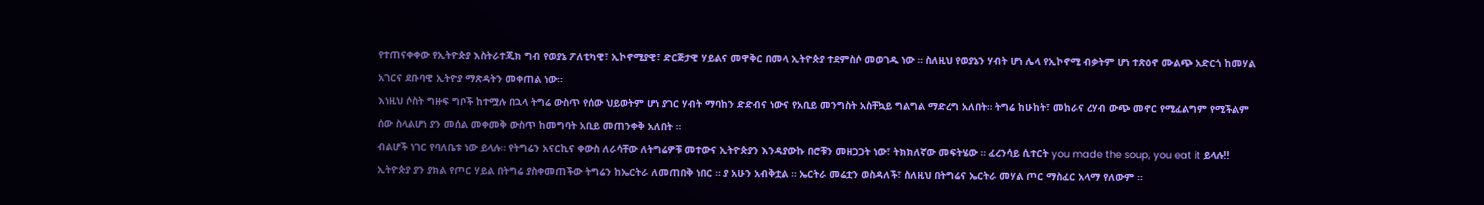የተጠናቀቀው የኢትዮጵያ እስትራተጂክ ግብ የወያኔ ፖለቲካዊ፣ ኢኮኖሚያዊ፣ ድርጅታዊ ሃይልና መዋቅር በመላ ኢትዮጵያ ተደምስሶ መወገዱ ነው ። ስለዚህ የወያኔን ሃብት ሆነ ሌላ የኢኮኖሚ ብቃትም ሆነ ተጽዕኖ ሙልጭ አድርጎ ከመሃል አገርና ደቡባዊ ኢትዮያ ማጽዳትን መቀጠል ነው።
እነዚህ ሶስት ግዙፍ ግቦች ከተሟሉ በኋላ ትግሬ ውስጥ የሰው ህይወትም ሆነ ያገር ሃብት ማባከን ድድብና ነውና የአቢይ መንግስት አስቸኳይ ግልግል ማድረግ አለበት። ትግሬ ከሁከት፣ መከራና ረሃብ ውጭ መኖር የሚፈልግም የሚችልም ሰው ስላልሆነ ያን መሰል መቀመቅ ውስጥ ከመግባት አቢይ መጠንቀቅ አለበት ።
ብልሆች ነገር የባለቤቱ ነው ይላሉ። የትግሬን አናርኪና ቀውስ ለራሳቸው ለትግሬዎቹ መተውና ኢትዮጵያን እንዳያውኩ በሮቹን መዘጋጋት ነው፣ ትክክለኛው መፍትሄው ። ፈረንሳይ ሲተርት you made the soup, you eat it ይላሉ!!
ኢትዮጵያ ያን ያክል የጦር ሃይል በትግሬ ያስቀመጠችው ትግሬን ከኤርትራ ለመጠበቅ ነበር ። ያ አሁን አብቅቷል ። ኤርትራ መሬቷን ወስዳለች፣ ስለዚህ በትግሬና ኤርትራ መሃል ጦር ማስፈር አላማ የለውም ።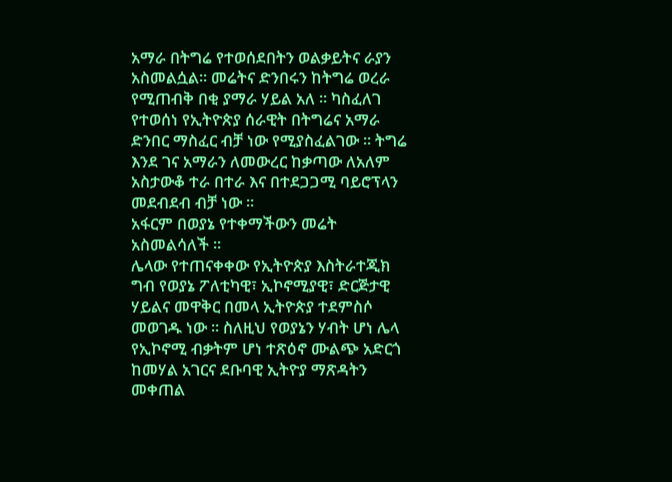አማራ በትግሬ የተወሰደበትን ወልቃይትና ራያን አስመልሷል። መሬትና ድንበሩን ከትግሬ ወረራ የሚጠብቅ በቂ ያማራ ሃይል አለ ። ካስፈለገ የተወሰነ የኢትዮጵያ ሰራዊት በትግሬና አማራ ድንበር ማስፈር ብቻ ነው የሚያስፈልገው ። ትግሬ እንደ ገና አማራን ለመውረር ከቃጣው ለአለም አስታውቆ ተራ በተራ እና በተደጋጋሚ ባይሮፕላን መደብደብ ብቻ ነው ።
አፋርም በወያኔ የተቀማችውን መሬት አስመልሳለች ።
ሌላው የተጠናቀቀው የኢትዮጵያ እስትራተጂክ ግብ የወያኔ ፖለቲካዊ፣ ኢኮኖሚያዊ፣ ድርጅታዊ ሃይልና መዋቅር በመላ ኢትዮጵያ ተደምስሶ መወገዱ ነው ። ስለዚህ የወያኔን ሃብት ሆነ ሌላ የኢኮኖሚ ብቃትም ሆነ ተጽዕኖ ሙልጭ አድርጎ ከመሃል አገርና ደቡባዊ ኢትዮያ ማጽዳትን መቀጠል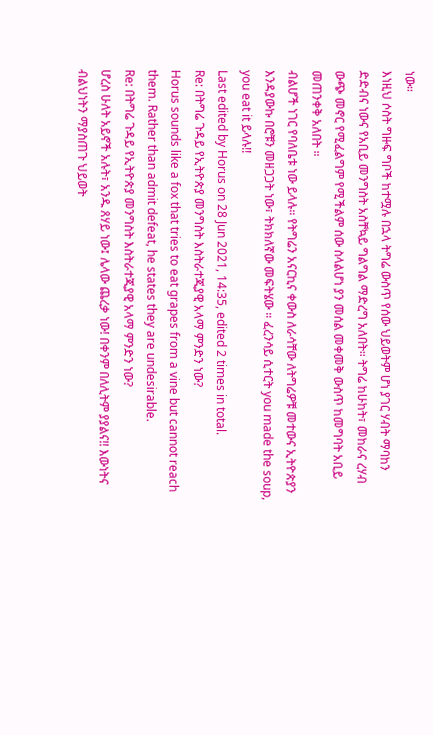ነው።
እነዚህ ሶስት ግዙፍ ግቦች ከተሟሉ በኋላ ትግሬ ውስጥ የሰው ህይወትም ሆነ ያገር ሃብት ማባከን ድድብና ነውና የአቢይ መንግስት አስቸኳይ ግልግል ማድረግ አለበት። ትግሬ ከሁከት፣ መከራና ረሃብ ውጭ መኖር የሚፈልግም የሚችልም ሰው ስላልሆነ ያን መሰል መቀመቅ ውስጥ ከመግባት አቢይ መጠንቀቅ አለበት ።
ብልሆች ነገር የባለቤቱ ነው ይላሉ። የትግሬን አናርኪና ቀውስ ለራሳቸው ለትግሬዎቹ መተውና ኢትዮጵያን እንዳያውኩ በሮቹን መዘጋጋት ነው፣ ትክክለኛው መፍትሄው ። ፈረንሳይ ሲተርት you made the soup, you eat it ይላሉ!!
Last edited by Horus on 28 Jun 2021, 14:35, edited 2 times in total.
Re: በትግሬ ጉዳይ የኢትዮጵያ መንግስት እስትራተጂያዊ አላማ ምንድን ነው?
Horus sounds like a fox that tries to eat grapes from a vine but cannot reach them. Rather than admit defeat, he states they are undesirable.
Re: በትግሬ ጉዳይ የኢትዮጵያ መንግስት እስትራተጂያዊ አላማ ምንድን ነው?
ሆረስ ሁለት አይኖች አሉት፣ አንዱ ጸሃይ ነው፤ ሌላው ጨረቃ ነው! በቀንም በለሊትም ያያልና!! እውነትና ብልህነትን ማያስጠጉ ህይወት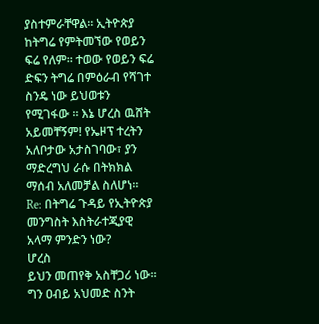ያስተምራቸዋል። ኢትዮጵያ ከትግሬ የምትመኘው የወይን ፍሬ የለም። ተወው የወይን ፍሬ ድፍን ትግሬ በምዕራብ የሻገተ ስንዴ ነው ይህወቱን የሚገፋው ። እኔ ሆረስ ዉሸት አይመቸኝም! የኤዞፕ ተረትን አለቦታው አታስገባው፣ ያን ማድረግህ ራሱ በትክክል ማሰብ አለመቻል ስለሆነ።
Re: በትግሬ ጉዳይ የኢትዮጵያ መንግስት እስትራተጂያዊ አላማ ምንድን ነው?
ሆረስ
ይህን መጠየቅ አስቸጋሪ ነው። ግን ዐብይ አህመድ ስንት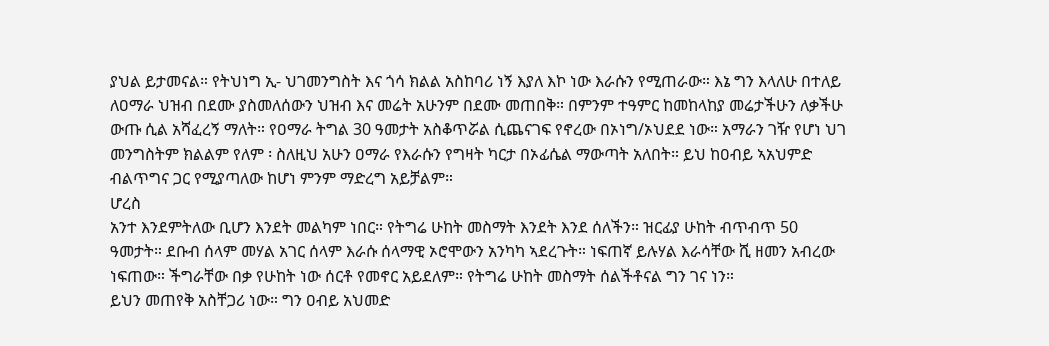ያህል ይታመናል። የትህነግ ኢ- ህገመንግስት እና ጎሳ ክልል አስከባሪ ነኝ እያለ እኮ ነው እራሱን የሚጠራው። እኔ ግን እላለሁ በተለይ ለዐማራ ህዝብ በደሙ ያስመለሰውን ህዝብ እና መሬት አሁንም በደሙ መጠበቅ። በምንም ተዓምር ከመከላከያ መሬታችሁን ለቃችሁ ውጡ ሲል አሻፈረኝ ማለት። የዐማራ ትግል 30 ዓመታት አስቆጥሯል ሲጨናገፍ የኖረው በኦነግ/ኦህደደ ነው። አማራን ገዥ የሆነ ህገ መንግስትም ክልልም የለም ፡ ስለዚህ አሁን ዐማራ የእራሱን የግዛት ካርታ በኦፊሴል ማውጣት አለበት። ይህ ከዐብይ ኣአህምድ ብልጥግና ጋር የሚያጣለው ከሆነ ምንም ማድረግ አይቻልም።
ሆረስ
አንተ እንደምትለው ቢሆን እንደት መልካም ነበር። የትግሬ ሁከት መስማት እንደት እንደ ሰለችን። ዝርፊያ ሁከት ብጥብጥ 50 ዓመታት። ደቡብ ሰላም መሃል አገር ሰላም እራሱ ሰላማዊ ኦሮሞውን አንካካ ኣደረጉት። ነፍጠኛ ይሉሃል እራሳቸው ሺ ዘመን አብረው ነፍጠው። ችግራቸው በቃ የሁከት ነው ሰርቶ የመኖር አይደለም። የትግሬ ሁከት መስማት ሰልችቶናል ግን ገና ነን።
ይህን መጠየቅ አስቸጋሪ ነው። ግን ዐብይ አህመድ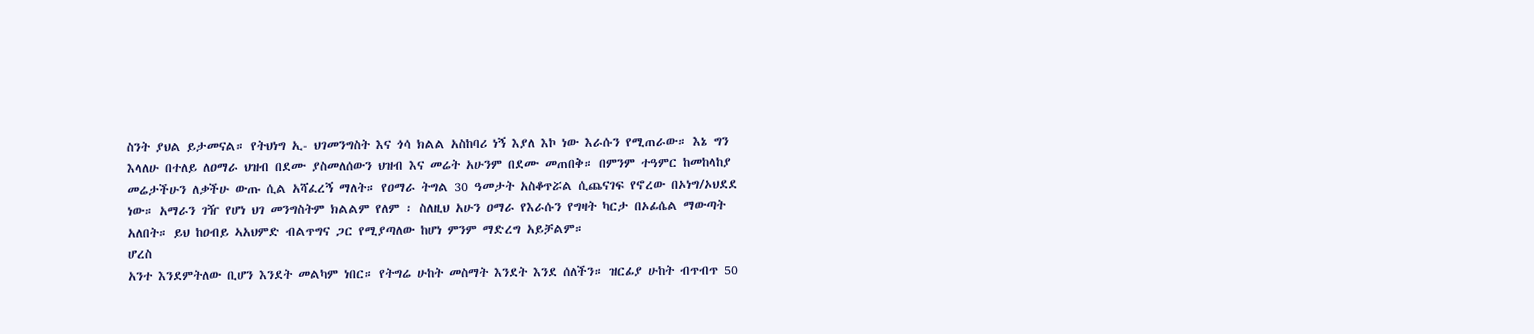ስንት ያህል ይታመናል። የትህነግ ኢ- ህገመንግስት እና ጎሳ ክልል አስከባሪ ነኝ እያለ እኮ ነው እራሱን የሚጠራው። እኔ ግን እላለሁ በተለይ ለዐማራ ህዝብ በደሙ ያስመለሰውን ህዝብ እና መሬት አሁንም በደሙ መጠበቅ። በምንም ተዓምር ከመከላከያ መሬታችሁን ለቃችሁ ውጡ ሲል አሻፈረኝ ማለት። የዐማራ ትግል 30 ዓመታት አስቆጥሯል ሲጨናገፍ የኖረው በኦነግ/ኦህደደ ነው። አማራን ገዥ የሆነ ህገ መንግስትም ክልልም የለም ፡ ስለዚህ አሁን ዐማራ የእራሱን የግዛት ካርታ በኦፊሴል ማውጣት አለበት። ይህ ከዐብይ ኣአህምድ ብልጥግና ጋር የሚያጣለው ከሆነ ምንም ማድረግ አይቻልም።
ሆረስ
አንተ እንደምትለው ቢሆን እንደት መልካም ነበር። የትግሬ ሁከት መስማት እንደት እንደ ሰለችን። ዝርፊያ ሁከት ብጥብጥ 50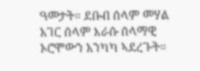ዓመታት። ደቡብ ሰላም መሃል አገር ሰላም እራሱ ሰላማዊ ኦሮሞውን አንካካ ኣደረጉት።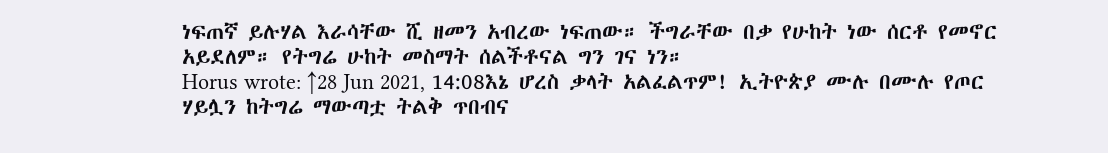ነፍጠኛ ይሉሃል እራሳቸው ሺ ዘመን አብረው ነፍጠው። ችግራቸው በቃ የሁከት ነው ሰርቶ የመኖር አይደለም። የትግሬ ሁከት መስማት ሰልችቶናል ግን ገና ነን።
Horus wrote: ↑28 Jun 2021, 14:08እኔ ሆረስ ቃላት አልፈልጥም! ኢትዮጵያ ሙሉ በሙሉ የጦር ሃይሏን ከትግሬ ማውጣቷ ትልቅ ጥበብና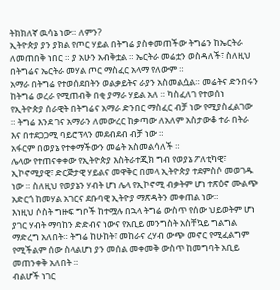ትክክለኛ ዉሳኔ ነው። ለምን?
ኢትዮጵያ ያን ያክል የጦር ሃይል በትግሬ ያስቀመጠችው ትግሬን ከኤርትራ ለመጠበቅ ነበር ። ያ አሁን አብቅቷል ። ኤርትራ መሬቷን ወስዳለች፣ ስለዚህ በትግሬና ኤርትራ መሃል ጦር ማስፈር አላማ የለውም ።
አማራ በትግሬ የተወሰደበትን ወልቃይትና ራያን አስመልሷል። መሬትና ድንበሩን ከትግሬ ወረራ የሚጠብቅ በቂ ያማራ ሃይል አለ ። ካስፈለገ የተወሰነ የኢትዮጵያ ሰራዊት በትግሬና አማራ ድንበር ማስፈር ብቻ ነው የሚያስፈልገው ። ትግሬ እንደ ገና አማራን ለመውረር ከቃጣው ለአለም አስታውቆ ተራ በትራ እና በተደጋጋሚ ባይሮፕላን መደብደብ ብቻ ነው ።
አፋርም በወያኔ የተቀማችውን መሬት አስመልሳለች ።
ሌላው የተጠናቀቀው የኢትዮጵያ እስትራተጂክ ግብ የወያኔ ፖለቲካዊ፣ ኢኮኖሚያዊ፣ ድርጅታዊ ሃይልና መዋቅር በመላ ኢትዮጵያ ተደምስሶ መወገዱ ነው ። ስለዚህ የወያኔን ሃብት ሆነ ሌላ የኢኮኖሚ ብቃትም ሆነ ተጽዕኖ ሙልጭ አድርጎ ከመሃል አገርና ደቡባዊ ኢትዮያ ማጽዳትን መቀጠል ነው።
እነዚህ ሶስት ግዙፍ ግቦች ከተሟሉ በኋላ ትግሬ ውስጥ የሰው ህይወትም ሆነ ያገር ሃብት ማባከን ድድብና ነውና የአቢይ መንግስት አስቸኳይ ግልግል ማድረግ አለበት። ትግሬ ከሁከት፣ መከራና ረሃብ ውጭ መኖር የሚፈልግም የሚችልም ሰው ስላልሆነ ያን መሰል መቀመቅ ውስጥ ከመግባት አቢይ መጠንቀቅ አለበት ።
ብልሆች ነገር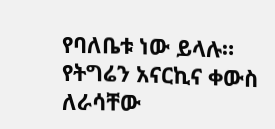የባለቤቱ ነው ይላሉ። የትግሬን አናርኪና ቀውስ ለራሳቸው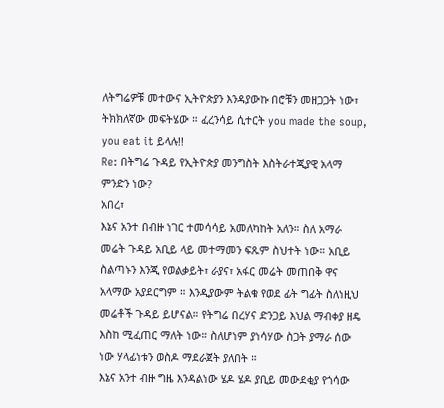ለትግሬዎቹ መተውና ኢትዮጵያን እንዳያውኩ በሮቹን መዘጋጋት ነው፣ ትክክለኛው መፍትሄው ። ፈረንሳይ ሲተርት you made the soup, you eat it ይላሉ!!
Re: በትግሬ ጉዳይ የኢትዮጵያ መንግስት እስትራተጂያዊ አላማ ምንድን ነው?
አበረ፣
እኔና አንተ በብዙ ነገር ተመሳሳይ አመለካከት አለን። ስለ አማራ መሬት ጉዳይ አቢይ ላይ መተማመን ፍጹም ስህተት ነው። አቢይ ስልጣኑን እንጂ የወልቃይት፣ ራያና፣ አፋር መሬት መጠበቅ ዋና አላማው አያደርግም ። እንዲያውም ትልቁ የወደ ፊት ግፊት ስለነዚህ መሬቶች ጉዳይ ይሆናል። የትግሬ በረሃና ድንጋይ እህል ማብቀያ ዘዴ እስከ ሚፈጠር ማለት ነው። ስለሆነም ያነሳሃው ስጋት ያማራ ሰው ነው ሃላፊነቱን ወስዶ ማደራጀት ያለበት ።
እኔና አንተ ብዙ ግዜ እንዳልነው ሄዶ ሄዶ ያቢይ መውደቂያ የጎሳው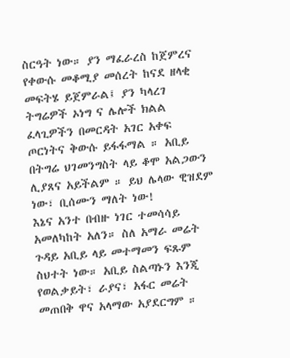ስርዓት ነው። ያን ማፈራረስ ከጀምረና የቀውሱ መቆሚያ መሰረት ከናደ ዘላቂ መፍትሄ ይጀምራል፤ ያን ካላረገ ትግሬዎች ኦነግ ና ሌሎች ክልል ፈላጊዎችን በመርዳት አገር አቀፍ ጦርነትና ቅውሱ ይፋፋማል ። አቢይ በትግሬ ህገመንግስት ላይ ቆሞ አልጋውን ሊያጸና አይችልም ። ይህ ሌላው ዊዝደም ነው፣ ቢሰሙን ማለት ነው!
እኔና አንተ በብዙ ነገር ተመሳሳይ አመለካከት አለን። ስለ አማራ መሬት ጉዳይ አቢይ ላይ መተማመን ፍጹም ስህተት ነው። አቢይ ስልጣኑን እንጂ የወልቃይት፣ ራያና፣ አፋር መሬት መጠበቅ ዋና አላማው አያደርግም ።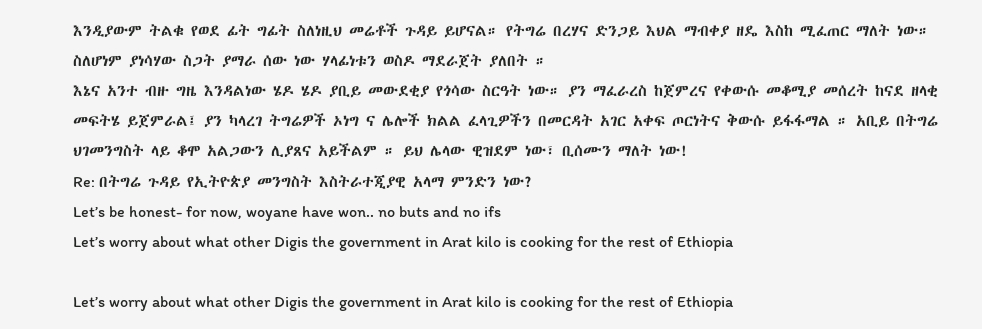እንዲያውም ትልቁ የወደ ፊት ግፊት ስለነዚህ መሬቶች ጉዳይ ይሆናል። የትግሬ በረሃና ድንጋይ እህል ማብቀያ ዘዴ እስከ ሚፈጠር ማለት ነው። ስለሆነም ያነሳሃው ስጋት ያማራ ሰው ነው ሃላፊነቱን ወስዶ ማደራጀት ያለበት ።
እኔና አንተ ብዙ ግዜ እንዳልነው ሄዶ ሄዶ ያቢይ መውደቂያ የጎሳው ስርዓት ነው። ያን ማፈራረስ ከጀምረና የቀውሱ መቆሚያ መሰረት ከናደ ዘላቂ መፍትሄ ይጀምራል፤ ያን ካላረገ ትግሬዎች ኦነግ ና ሌሎች ክልል ፈላጊዎችን በመርዳት አገር አቀፍ ጦርነትና ቅውሱ ይፋፋማል ። አቢይ በትግሬ ህገመንግስት ላይ ቆሞ አልጋውን ሊያጸና አይችልም ። ይህ ሌላው ዊዝደም ነው፣ ቢሰሙን ማለት ነው!
Re: በትግሬ ጉዳይ የኢትዮጵያ መንግስት እስትራተጂያዊ አላማ ምንድን ነው?
Let’s be honest- for now, woyane have won.. no buts and no ifs
Let’s worry about what other Digis the government in Arat kilo is cooking for the rest of Ethiopia

Let’s worry about what other Digis the government in Arat kilo is cooking for the rest of Ethiopia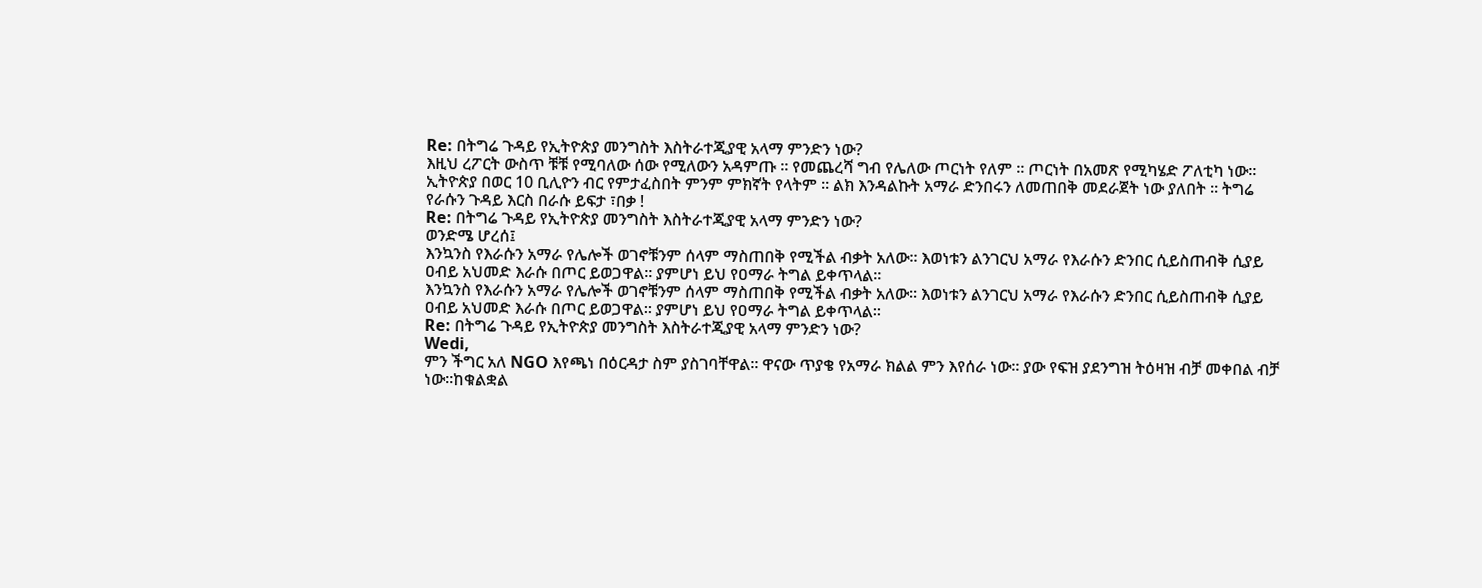Re: በትግሬ ጉዳይ የኢትዮጵያ መንግስት እስትራተጂያዊ አላማ ምንድን ነው?
እዚህ ረፖርት ውስጥ ቹቹ የሚባለው ሰው የሚለውን አዳምጡ ። የመጨረሻ ግብ የሌለው ጦርነት የለም ። ጦርነት በአመጽ የሚካሄድ ፖለቲካ ነው። ኢትዮጵያ በወር 10 ቢሊዮን ብር የምታፈስበት ምንም ምክኛት የላትም ። ልክ እንዳልኩት አማራ ድንበሩን ለመጠበቅ መደራጀት ነው ያለበት ። ትግሬ የራሱን ጉዳይ እርስ በራሱ ይፍታ ፣በቃ !
Re: በትግሬ ጉዳይ የኢትዮጵያ መንግስት እስትራተጂያዊ አላማ ምንድን ነው?
ወንድሜ ሆረሰ፤
እንኳንስ የእራሱን አማራ የሌሎች ወገኖቹንም ሰላም ማስጠበቅ የሚችል ብቃት አለው። እወነቱን ልንገርህ አማራ የእራሱን ድንበር ሲይስጠብቅ ሲያይ ዐብይ አህመድ እራሱ በጦር ይወጋዋል። ያምሆነ ይህ የዐማራ ትግል ይቀጥላል።
እንኳንስ የእራሱን አማራ የሌሎች ወገኖቹንም ሰላም ማስጠበቅ የሚችል ብቃት አለው። እወነቱን ልንገርህ አማራ የእራሱን ድንበር ሲይስጠብቅ ሲያይ ዐብይ አህመድ እራሱ በጦር ይወጋዋል። ያምሆነ ይህ የዐማራ ትግል ይቀጥላል።
Re: በትግሬ ጉዳይ የኢትዮጵያ መንግስት እስትራተጂያዊ አላማ ምንድን ነው?
Wedi,
ምን ችግር አለ NGO እየጫነ በዕርዳታ ስም ያስገባቸዋል። ዋናው ጥያቄ የአማራ ክልል ምን እየሰራ ነው። ያው የፍዝ ያደንግዝ ትዕዛዝ ብቻ መቀበል ብቻ ነው።ከቁልቋል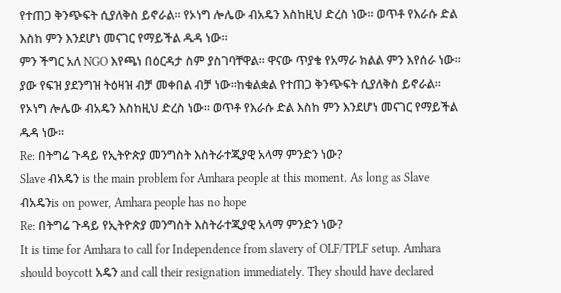የተጠጋ ቅንጭፍት ሲያለቅስ ይኖራል። የኦነግ ሎሌው ብአዴን እስከዚህ ድረስ ነው። ወጥቶ የእራሱ ድል እስከ ምን እንደሆነ መናገር የማይችል ዱዳ ነው።
ምን ችግር አለ NGO እየጫነ በዕርዳታ ስም ያስገባቸዋል። ዋናው ጥያቄ የአማራ ክልል ምን እየሰራ ነው። ያው የፍዝ ያደንግዝ ትዕዛዝ ብቻ መቀበል ብቻ ነው።ከቁልቋል የተጠጋ ቅንጭፍት ሲያለቅስ ይኖራል። የኦነግ ሎሌው ብአዴን እስከዚህ ድረስ ነው። ወጥቶ የእራሱ ድል እስከ ምን እንደሆነ መናገር የማይችል ዱዳ ነው።
Re: በትግሬ ጉዳይ የኢትዮጵያ መንግስት እስትራተጂያዊ አላማ ምንድን ነው?
Slave ብአዴን is the main problem for Amhara people at this moment. As long as Slave ብአዴንis on power, Amhara people has no hope
Re: በትግሬ ጉዳይ የኢትዮጵያ መንግስት እስትራተጂያዊ አላማ ምንድን ነው?
It is time for Amhara to call for Independence from slavery of OLF/TPLF setup. Amhara should boycott አዴን and call their resignation immediately. They should have declared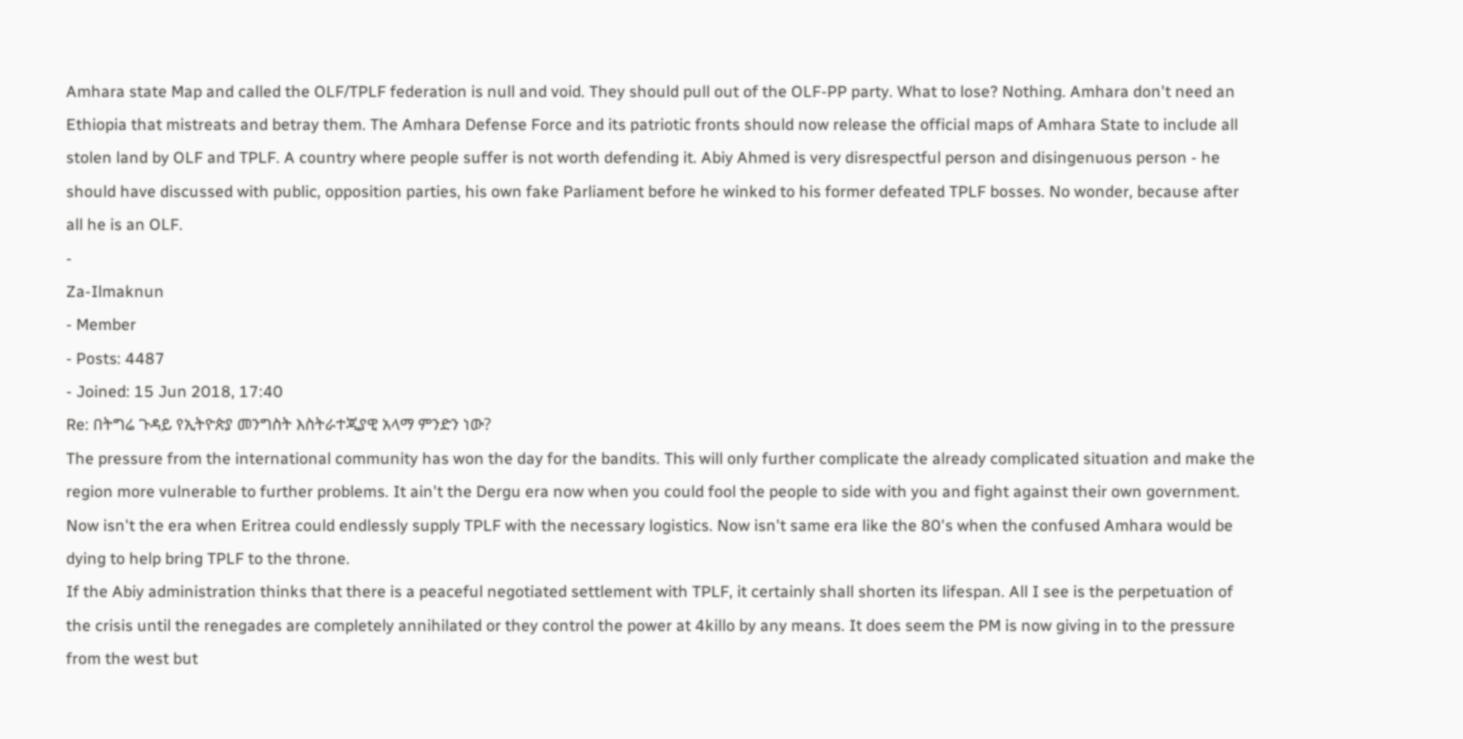Amhara state Map and called the OLF/TPLF federation is null and void. They should pull out of the OLF-PP party. What to lose? Nothing. Amhara don't need an Ethiopia that mistreats and betray them. The Amhara Defense Force and its patriotic fronts should now release the official maps of Amhara State to include all stolen land by OLF and TPLF. A country where people suffer is not worth defending it. Abiy Ahmed is very disrespectful person and disingenuous person - he should have discussed with public, opposition parties, his own fake Parliament before he winked to his former defeated TPLF bosses. No wonder, because after all he is an OLF.
-
Za-Ilmaknun
- Member
- Posts: 4487
- Joined: 15 Jun 2018, 17:40
Re: በትግሬ ጉዳይ የኢትዮጵያ መንግስት እስትራተጂያዊ አላማ ምንድን ነው?
The pressure from the international community has won the day for the bandits. This will only further complicate the already complicated situation and make the region more vulnerable to further problems. It ain't the Dergu era now when you could fool the people to side with you and fight against their own government. Now isn't the era when Eritrea could endlessly supply TPLF with the necessary logistics. Now isn't same era like the 80's when the confused Amhara would be dying to help bring TPLF to the throne.
If the Abiy administration thinks that there is a peaceful negotiated settlement with TPLF, it certainly shall shorten its lifespan. All I see is the perpetuation of the crisis until the renegades are completely annihilated or they control the power at 4killo by any means. It does seem the PM is now giving in to the pressure from the west but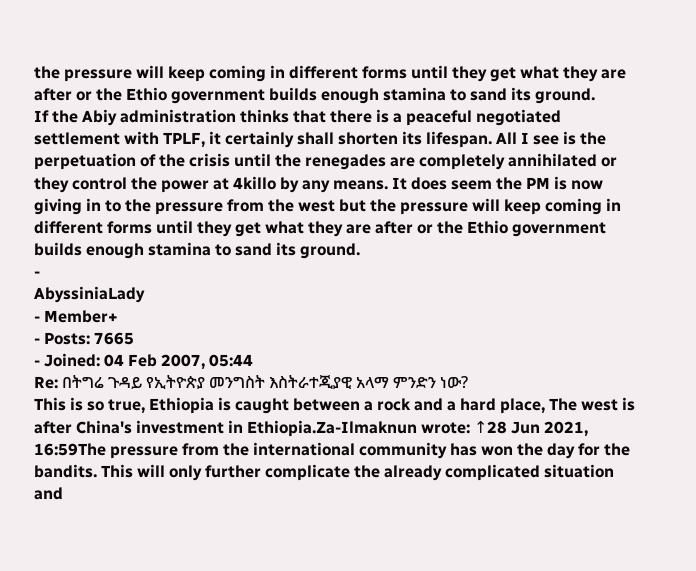the pressure will keep coming in different forms until they get what they are after or the Ethio government builds enough stamina to sand its ground.
If the Abiy administration thinks that there is a peaceful negotiated settlement with TPLF, it certainly shall shorten its lifespan. All I see is the perpetuation of the crisis until the renegades are completely annihilated or they control the power at 4killo by any means. It does seem the PM is now giving in to the pressure from the west but the pressure will keep coming in different forms until they get what they are after or the Ethio government builds enough stamina to sand its ground.
-
AbyssiniaLady
- Member+
- Posts: 7665
- Joined: 04 Feb 2007, 05:44
Re: በትግሬ ጉዳይ የኢትዮጵያ መንግስት እስትራተጂያዊ አላማ ምንድን ነው?
This is so true, Ethiopia is caught between a rock and a hard place, The west is after China's investment in Ethiopia.Za-Ilmaknun wrote: ↑28 Jun 2021, 16:59The pressure from the international community has won the day for the bandits. This will only further complicate the already complicated situation and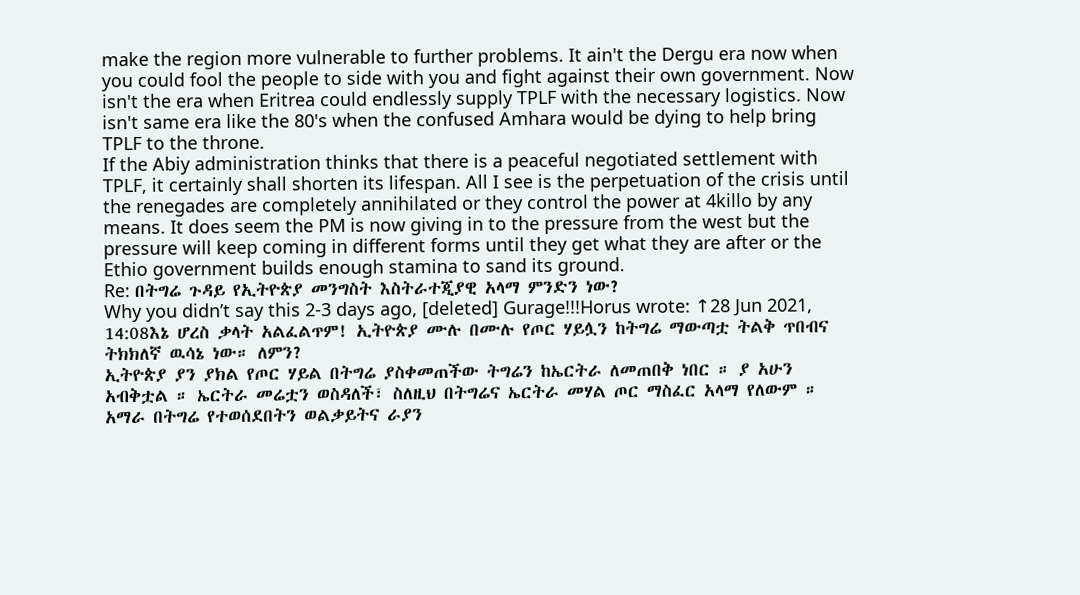make the region more vulnerable to further problems. It ain't the Dergu era now when you could fool the people to side with you and fight against their own government. Now isn't the era when Eritrea could endlessly supply TPLF with the necessary logistics. Now isn't same era like the 80's when the confused Amhara would be dying to help bring TPLF to the throne.
If the Abiy administration thinks that there is a peaceful negotiated settlement with TPLF, it certainly shall shorten its lifespan. All I see is the perpetuation of the crisis until the renegades are completely annihilated or they control the power at 4killo by any means. It does seem the PM is now giving in to the pressure from the west but the pressure will keep coming in different forms until they get what they are after or the Ethio government builds enough stamina to sand its ground.
Re: በትግሬ ጉዳይ የኢትዮጵያ መንግስት እስትራተጂያዊ አላማ ምንድን ነው?
Why you didn’t say this 2-3 days ago, [deleted] Gurage!!!Horus wrote: ↑28 Jun 2021, 14:08እኔ ሆረስ ቃላት አልፈልጥም! ኢትዮጵያ ሙሉ በሙሉ የጦር ሃይሏን ከትግሬ ማውጣቷ ትልቅ ጥበብና ትክክለኛ ዉሳኔ ነው። ለምን?
ኢትዮጵያ ያን ያክል የጦር ሃይል በትግሬ ያስቀመጠችው ትግሬን ከኤርትራ ለመጠበቅ ነበር ። ያ አሁን አብቅቷል ። ኤርትራ መሬቷን ወስዳለች፣ ስለዚህ በትግሬና ኤርትራ መሃል ጦር ማስፈር አላማ የለውም ።
አማራ በትግሬ የተወሰደበትን ወልቃይትና ራያን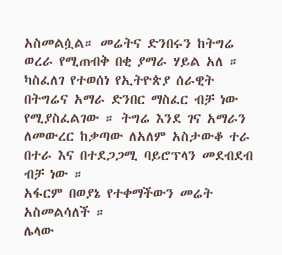አስመልሷል። መሬትና ድንበሩን ከትግሬ ወረራ የሚጠብቅ በቂ ያማራ ሃይል አለ ። ካስፈለገ የተወሰነ የኢትዮጵያ ሰራዊት በትግሬና አማራ ድንበር ማስፈር ብቻ ነው የሚያስፈልገው ። ትግሬ እንደ ገና አማራን ለመውረር ከቃጣው ለአለም አስታውቆ ተራ በተራ እና በተደጋጋሚ ባይሮፕላን መደብደብ ብቻ ነው ።
አፋርም በወያኔ የተቀማችውን መሬት አስመልሳለች ።
ሌላው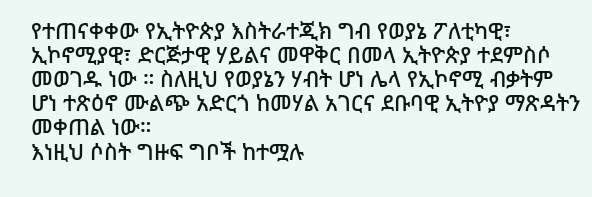የተጠናቀቀው የኢትዮጵያ እስትራተጂክ ግብ የወያኔ ፖለቲካዊ፣ ኢኮኖሚያዊ፣ ድርጅታዊ ሃይልና መዋቅር በመላ ኢትዮጵያ ተደምስሶ መወገዱ ነው ። ስለዚህ የወያኔን ሃብት ሆነ ሌላ የኢኮኖሚ ብቃትም ሆነ ተጽዕኖ ሙልጭ አድርጎ ከመሃል አገርና ደቡባዊ ኢትዮያ ማጽዳትን መቀጠል ነው።
እነዚህ ሶስት ግዙፍ ግቦች ከተሟሉ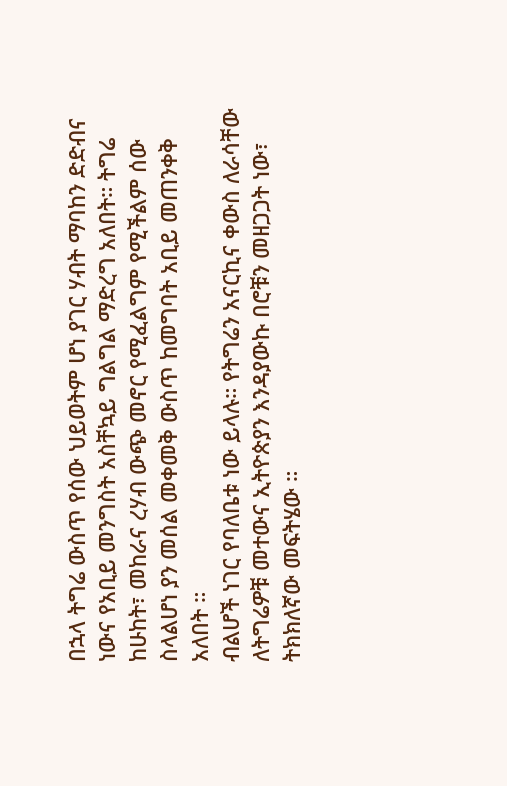በኋላ ትግሬ ውስጥ የሰው ህይወትም ሆነ ያገር ሃብት ማባከን ድድብና ነውና የአቢይ መንግስት አስቸኳይ ግልግል ማድረግ አለበት። ትግሬ ከሁከት፣ መከራና ረሃብ ውጭ መኖር የሚፈልግም የሚችልም ሰው ስላልሆነ ያን መሰል መቀመቅ ውስጥ ከመግባት አቢይ መጠንቀቅ አለበት ።
ብልሆች ነገር የባለቤቱ ነው ይላሉ። የትግሬን አናርኪና ቀውስ ለራሳቸው ለትግሬዎቹ መተውና ኢትዮጵያን እንዳያውኩ በሮቹን መዘጋጋት ነው፣ ትክክለኛው መፍትሄው ።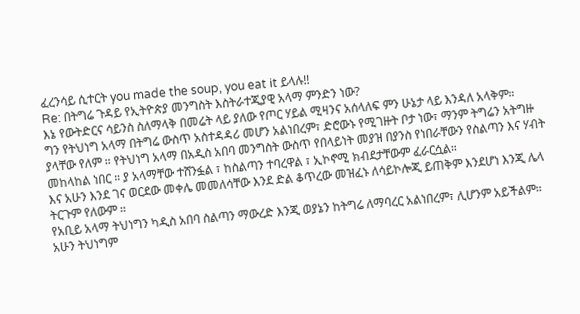ፈረንሳይ ሲተርት you made the soup, you eat it ይላሉ!!
Re: በትግሬ ጉዳይ የኢትዮጵያ መንግስት እስትራተጂያዊ አላማ ምንድን ነው?
እኔ የውትድርና ሳይንስ ስለማላቅ በመሬት ላይ ያለው የጦር ሃይል ሚዛንና አሰላለፍ ምን ሁኔታ ላይ እንዳለ አላቅም።
ግን የትህነግ አላማ በትግሬ ውስጥ አስተዳዳሪ መሆን አልነበረም፣ ድሮውኑ የሚገዙት ቦታ ነው፣ ማንም ትግሬን አትግዙ ያላቸው የለም ። የትህነግ አላማ በአዲስ አበባ መንግስት ውስጥ የበላይነት መያዝ በያንስ የነበራቸውን የስልጣን እና ሃብት መከላከል ነበር ። ያ አላማቸው ተሸንፏል ፣ ከስልጣን ተባረዋል ፣ ኢኮኖሚ ክብደታቸውም ፈራርሷል።
እና አሁን እንደ ገና ወርደው መቀሌ መመለሳቸው እንደ ድል ቆጥረው መዝፈኑ ለሳይኮሎጂ ይጠቅም እንደሆነ እንጂ ሌላ ትርጉም የለውም ።
የአቢይ አላማ ትህነግን ካዲስ አበባ ስልጣን ማውረድ እንጂ ወያኔን ከትግሬ ለማባረር አልነበረም፣ ሊሆንም አይችልም። አሁን ትህነግም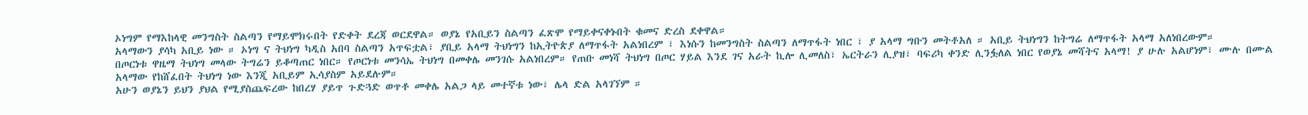ኦነግም የማእከላዊ መንግስት ስልጣን የማይሞክሩበት የድቀት ደረጃ ወርደዋል። ወያኔ የአቢይን ስልጣን ፈጽሞ የማይቀናቀኑበት ቁመና ድረስ ደቀዋል።
አላማውን ያሳካ አቢይ ነው ። ኦነግ ና ትህነግ ካዲስ አበባ ስልጣን አጥፍቷል፣ ያቢይ አላማ ትህነግን ከኢትዮጵያ ለማጥፋት አልነበረም ፣ እነሱን ከመንግስት ስልጣን ለማጥፋት ነበር ፣ ያ አላማ ግቡን መትቶአለ ። አቢይ ትህነግን ከትግሬ ለማጥፋት አላማ አለነበረውም።
በጦርነቱ ዋዜማ ትህነግ መላው ትግሬን ይቆጣጠር ነበር። የጦርነቱ መንሳኤ ትህነግ በመቀሌ መንገሱ አልነበረም። የጠቡ መነሻ ትህነግ በጦር ሃይል እንደ ገና አራት ኪሎ ሊመለስ፣ ኤርትራን ሊያዝ፣ ባፍሪካ ቀንድ ሊንፏለል ነበር የወያኔ መሻትና አላማ! ያ ሁሉ አልሆነም፣ ሙሉ በሙል አላማው የከሸፈበት ትህነግ ነው እንጂ አቢይም ኢሳያስም አይደሉም።
አሁን ወያኔን ይህን ያህል የሚያስጨፍረው ከበረሃ ያይጥ ጉድጓድ ወጥቶ መቀሌ አልጋ ላይ መተኛቱ ነው፣ ሌላ ድል አላገኘም ።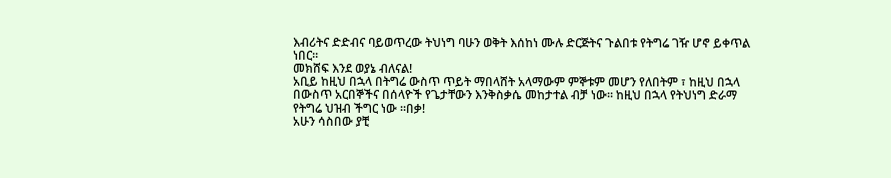እብሪትና ድድብና ባይወጥረው ትህነግ ባሁን ወቅት እሰከነ ሙሉ ድርጅትና ጉልበቱ የትግሬ ገዥ ሆኖ ይቀጥል ነበር።
መክሸፍ እንደ ወያኔ ብለናል!
አቢይ ከዚህ በኋላ በትግሬ ውስጥ ጥይት ማበላሸት አላማውም ምኞቱም መሆን የለበትም ፣ ከዚህ በኋላ በውስጥ አርበኞችና በሰላዮች የጌታቸውን እንቅስቃሴ መከታተል ብቻ ነው። ከዚህ በኋላ የትህነግ ድራማ የትግሬ ህዝብ ችግር ነው ።በቃ!
አሁን ሳስበው ያቺ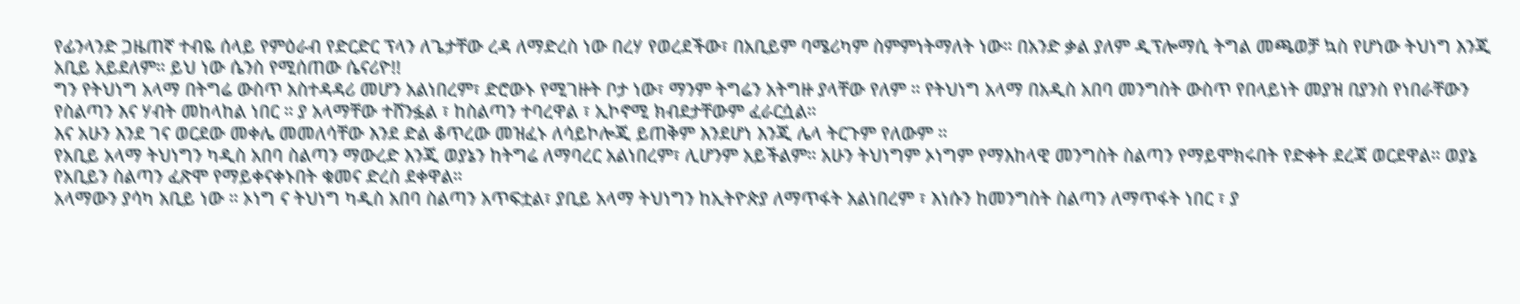የፊንላንድ ጋዜጠኛ ተብዬ ሰላይ የምዕራብ የድርድር ፕላን ለጌታቸው ረዳ ለማድረስ ነው በረሃ የወረደችው፣ በአቢይም ባሜሪካም ስምምነትማለት ነው። በአንድ ቃል ያለም ዲፕሎማሲ ትግል መጫወቻ ኳስ የሆነው ትህነግ እንጂ አቢይ አይደለም። ይህ ነው ሴንስ የሚሰጠው ሴናሪዮ!!
ግን የትህነግ አላማ በትግሬ ውስጥ አስተዳዳሪ መሆን አልነበረም፣ ድሮውኑ የሚገዙት ቦታ ነው፣ ማንም ትግሬን አትግዙ ያላቸው የለም ። የትህነግ አላማ በአዲስ አበባ መንግስት ውስጥ የበላይነት መያዝ በያንስ የነበራቸውን የስልጣን እና ሃብት መከላከል ነበር ። ያ አላማቸው ተሸንፏል ፣ ከስልጣን ተባረዋል ፣ ኢኮኖሚ ክብደታቸውም ፈራርሷል።
እና አሁን እንደ ገና ወርደው መቀሌ መመለሳቸው እንደ ድል ቆጥረው መዝፈኑ ለሳይኮሎጂ ይጠቅም እንደሆነ እንጂ ሌላ ትርጉም የለውም ።
የአቢይ አላማ ትህነግን ካዲስ አበባ ስልጣን ማውረድ እንጂ ወያኔን ከትግሬ ለማባረር አልነበረም፣ ሊሆንም አይችልም። አሁን ትህነግም ኦነግም የማእከላዊ መንግስት ስልጣን የማይሞክሩበት የድቀት ደረጃ ወርደዋል። ወያኔ የአቢይን ስልጣን ፈጽሞ የማይቀናቀኑበት ቁመና ድረስ ደቀዋል።
አላማውን ያሳካ አቢይ ነው ። ኦነግ ና ትህነግ ካዲስ አበባ ስልጣን አጥፍቷል፣ ያቢይ አላማ ትህነግን ከኢትዮጵያ ለማጥፋት አልነበረም ፣ እነሱን ከመንግስት ስልጣን ለማጥፋት ነበር ፣ ያ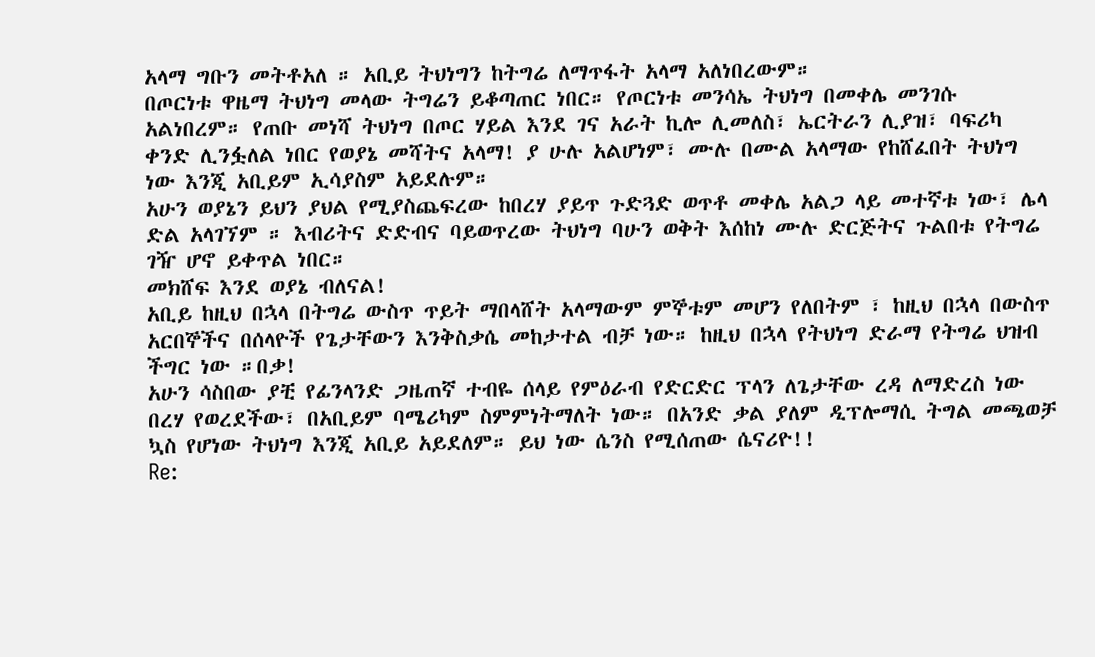አላማ ግቡን መትቶአለ ። አቢይ ትህነግን ከትግሬ ለማጥፋት አላማ አለነበረውም።
በጦርነቱ ዋዜማ ትህነግ መላው ትግሬን ይቆጣጠር ነበር። የጦርነቱ መንሳኤ ትህነግ በመቀሌ መንገሱ አልነበረም። የጠቡ መነሻ ትህነግ በጦር ሃይል እንደ ገና አራት ኪሎ ሊመለስ፣ ኤርትራን ሊያዝ፣ ባፍሪካ ቀንድ ሊንፏለል ነበር የወያኔ መሻትና አላማ! ያ ሁሉ አልሆነም፣ ሙሉ በሙል አላማው የከሸፈበት ትህነግ ነው እንጂ አቢይም ኢሳያስም አይደሉም።
አሁን ወያኔን ይህን ያህል የሚያስጨፍረው ከበረሃ ያይጥ ጉድጓድ ወጥቶ መቀሌ አልጋ ላይ መተኛቱ ነው፣ ሌላ ድል አላገኘም ። እብሪትና ድድብና ባይወጥረው ትህነግ ባሁን ወቅት እሰከነ ሙሉ ድርጅትና ጉልበቱ የትግሬ ገዥ ሆኖ ይቀጥል ነበር።
መክሸፍ እንደ ወያኔ ብለናል!
አቢይ ከዚህ በኋላ በትግሬ ውስጥ ጥይት ማበላሸት አላማውም ምኞቱም መሆን የለበትም ፣ ከዚህ በኋላ በውስጥ አርበኞችና በሰላዮች የጌታቸውን እንቅስቃሴ መከታተል ብቻ ነው። ከዚህ በኋላ የትህነግ ድራማ የትግሬ ህዝብ ችግር ነው ።በቃ!
አሁን ሳስበው ያቺ የፊንላንድ ጋዜጠኛ ተብዬ ሰላይ የምዕራብ የድርድር ፕላን ለጌታቸው ረዳ ለማድረስ ነው በረሃ የወረደችው፣ በአቢይም ባሜሪካም ስምምነትማለት ነው። በአንድ ቃል ያለም ዲፕሎማሲ ትግል መጫወቻ ኳስ የሆነው ትህነግ እንጂ አቢይ አይደለም። ይህ ነው ሴንስ የሚሰጠው ሴናሪዮ!!
Re: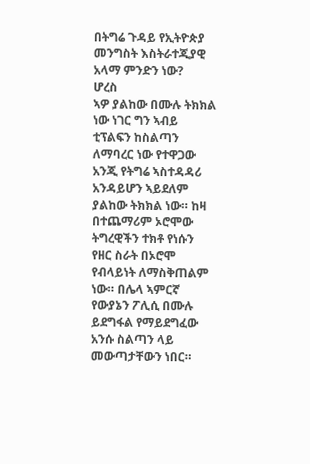በትግሬ ጉዳይ የኢትዮጵያ መንግስት እስትራተጂያዊ አላማ ምንድን ነው?
ሆረስ
ኣዎ ያልከው በሙሉ ትክክል ነው ነገር ግን ኣብይ ቲፕልፍን ከስልጣን ለማባረር ነው የተዋጋው አንጂ የትግሬ ኣስተዳዳሪ አንዳይሆን ኣይደለም ያልከው ትክክል ነው። ከዛ በተጨማሪም ኦሮሞው ትግረዊችን ተክቶ የነሱን የዘር ስራት በኦሮሞ የብላይነት ለማስቅጠልም ነው። በሌላ ኣምርኛ የውያኔን ፖሊሲ በሙሉ ይደግፋል የማይደግፈው አንሱ ስልጣን ላይ መውጣታቸውን ነበር።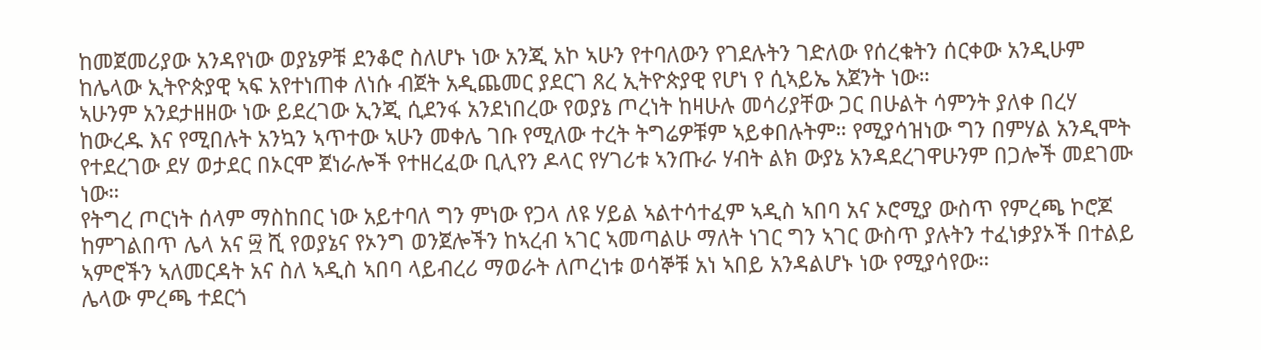ከመጀመሪያው አንዳየነው ወያኔዎቹ ደንቆሮ ስለሆኑ ነው አንጂ አኮ ኣሁን የተባለውን የገደሉትን ገድለው የሰረቁትን ሰርቀው አንዲሁም ከሌላው ኢትዮጵያዊ ኣፍ አየተነጠቀ ለነሱ ብጀት አዲጨመር ያደርገ ጸረ ኢትዮጵያዊ የሆነ የ ሲኣይኤ አጀንት ነው።
ኣሁንም አንደታዘዘው ነው ይደረገው ኢንጂ ሲደንፋ አንደነበረው የወያኔ ጦረነት ከዛሁሉ መሳሪያቸው ጋር በሁልት ሳምንት ያለቀ በረሃ ከውረዱ እና የሚበሉት አንኳን ኣጥተው ኣሁን መቀሌ ገቡ የሚለው ተረት ትግሬዎቹም ኣይቀበሉትም። የሚያሳዝነው ግን በምሃል አንዲሞት የተደረገው ደሃ ወታደር በኦርሞ ጀነራሎች የተዘረፈው ቢሊየን ዶላር የሃገሪቱ ኣንጡራ ሃብት ልክ ውያኔ አንዳደረገዋሁንም በጋሎች መደገሙ ነው።
የትግረ ጦርነት ሰላም ማስከበር ነው አይተባለ ግን ምነው የጋላ ለዩ ሃይል ኣልተሳተፈም ኣዲስ ኣበባ አና ኦሮሚያ ውስጥ የምረጫ ኮሮጆ ከምገልበጥ ሌላ አና ፵ ሺ የወያኔና የኦንግ ወንጀሎችን ከኣረብ ኣገር ኣመጣልሁ ማለት ነገር ግን ኣገር ውስጥ ያሉትን ተፈነቃያኦች በተልይ ኣምሮችን ኣለመርዳት አና ስለ ኣዲስ ኣበባ ላይብረሪ ማወራት ለጦረነቱ ወሳኞቹ አነ ኣበይ አንዳልሆኑ ነው የሚያሳየው።
ሌላው ምረጫ ተደርጎ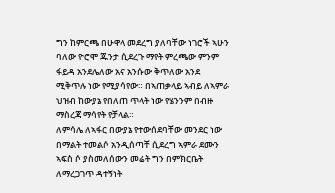ግን ከምርጫ በሁዋላ መደረግ ያለባቸው ነገሮች ኣሁን ባለው ዮሮሞ ጁንታ ሲደረጉ ማየት ምረጫው ምንም ፋይዳ አንደሌለው አና አንሱው ቅጥለው አንደ ሚቅጥሉ ነው የሚያሳየው። በኣጠቃላይ ኣብይ ለኣምራ ህዝብ ከውያኔ የበለጠ ጥላት ነው የሄንንም በብዙ ማስረጃ ማሳየት የቻላል።
ለምሳሌ ለኣፋር በውያኔ የተውሰደባቸው መንደር ነው በማልት ተመልሶ አንዲሰጣቸ ሲደረግ ኣምራ ደሙን ኣፍስ ሶ ያስመለሰውን መሬት ግን በምክርቤት ለማረጋገጥ ዳተኝነት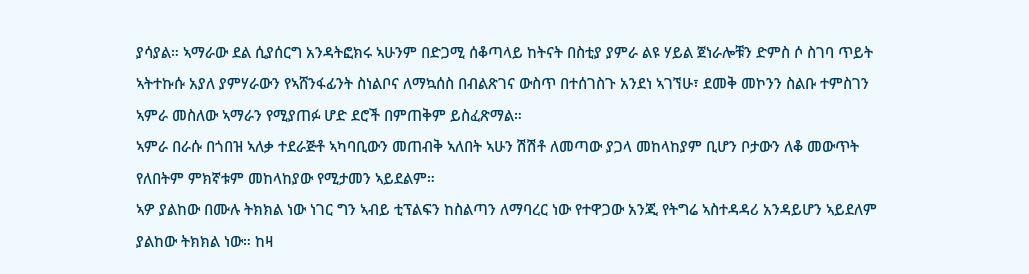ያሳያል። ኣማራው ደል ሲያሰርግ አንዳትፎክሩ ኣሁንም በድጋሚ ሰቆጣላይ ከትናት በስቲያ ያምራ ልዩ ሃይል ጀነራሎቹን ድምስ ሶ ስገባ ጥይት ኣትተኩሱ አያለ ያምሃራውን የኣሸንፋፊንት ስነልቦና ለማኳሰስ በብልጽገና ውስጥ በተሰገስጉ አንደነ ኣገኘሁ፣ ደመቅ መኮንን ስልቡ ተምስገን ኣምራ መስለው ኣማራን የሚያጠፉ ሆድ ደሮች በምጠቅም ይስፈጽማል።
ኣምራ በራሱ በጎበዝ ኣለቃ ተደራጅቶ ኣካባቢውን መጠብቅ ኣለበት ኣሁን ሽሽቶ ለመጣው ያጋላ መከላከያም ቢሆን ቦታውን ለቆ መውጥት የለበትም ምክኛቱም መከላከያው የሚታመን ኣይደልም።
ኣዎ ያልከው በሙሉ ትክክል ነው ነገር ግን ኣብይ ቲፕልፍን ከስልጣን ለማባረር ነው የተዋጋው አንጂ የትግሬ ኣስተዳዳሪ አንዳይሆን ኣይደለም ያልከው ትክክል ነው። ከዛ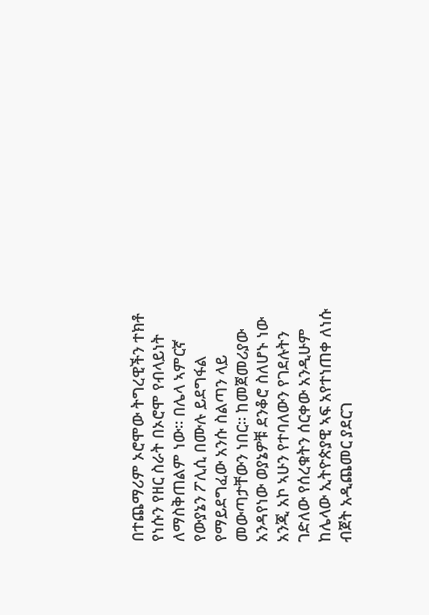በተጨማሪም ኦሮሞው ትግረዊችን ተክቶ የነሱን የዘር ስራት በኦሮሞ የብላይነት ለማስቅጠልም ነው። በሌላ ኣምርኛ የውያኔን ፖሊሲ በሙሉ ይደግፋል የማይደግፈው አንሱ ስልጣን ላይ መውጣታቸውን ነበር። ከመጀመሪያው አንዳየነው ወያኔዎቹ ደንቆሮ ስለሆኑ ነው አንጂ አኮ ኣሁን የተባለውን የገደሉትን ገድለው የሰረቁትን ሰርቀው አንዲሁም ከሌላው ኢትዮጵያዊ ኣፍ አየተነጠቀ ለነሱ ብጀት አዲጨመር ያደርገ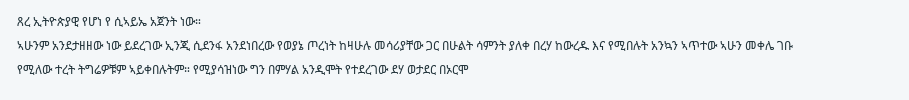ጸረ ኢትዮጵያዊ የሆነ የ ሲኣይኤ አጀንት ነው።
ኣሁንም አንደታዘዘው ነው ይደረገው ኢንጂ ሲደንፋ አንደነበረው የወያኔ ጦረነት ከዛሁሉ መሳሪያቸው ጋር በሁልት ሳምንት ያለቀ በረሃ ከውረዱ እና የሚበሉት አንኳን ኣጥተው ኣሁን መቀሌ ገቡ የሚለው ተረት ትግሬዎቹም ኣይቀበሉትም። የሚያሳዝነው ግን በምሃል አንዲሞት የተደረገው ደሃ ወታደር በኦርሞ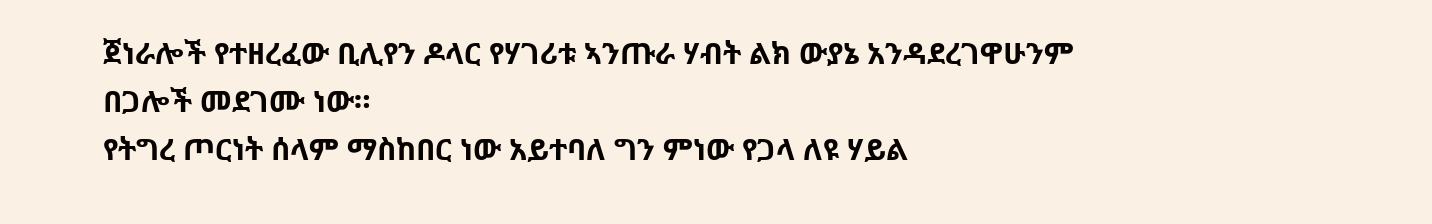ጀነራሎች የተዘረፈው ቢሊየን ዶላር የሃገሪቱ ኣንጡራ ሃብት ልክ ውያኔ አንዳደረገዋሁንም በጋሎች መደገሙ ነው።
የትግረ ጦርነት ሰላም ማስከበር ነው አይተባለ ግን ምነው የጋላ ለዩ ሃይል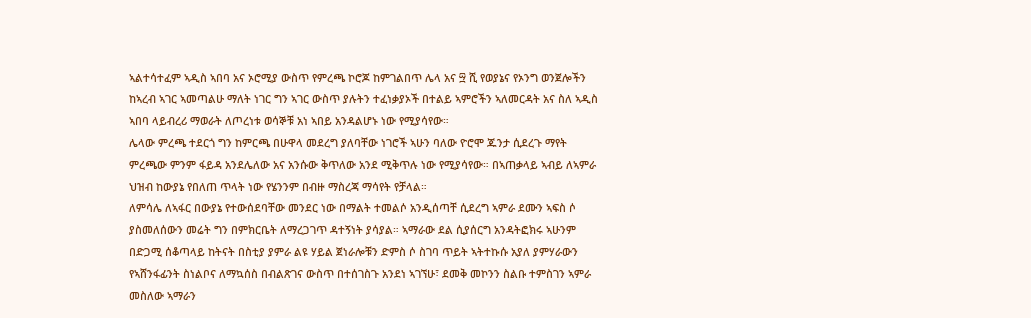ኣልተሳተፈም ኣዲስ ኣበባ አና ኦሮሚያ ውስጥ የምረጫ ኮሮጆ ከምገልበጥ ሌላ አና ፵ ሺ የወያኔና የኦንግ ወንጀሎችን ከኣረብ ኣገር ኣመጣልሁ ማለት ነገር ግን ኣገር ውስጥ ያሉትን ተፈነቃያኦች በተልይ ኣምሮችን ኣለመርዳት አና ስለ ኣዲስ ኣበባ ላይብረሪ ማወራት ለጦረነቱ ወሳኞቹ አነ ኣበይ አንዳልሆኑ ነው የሚያሳየው።
ሌላው ምረጫ ተደርጎ ግን ከምርጫ በሁዋላ መደረግ ያለባቸው ነገሮች ኣሁን ባለው ዮሮሞ ጁንታ ሲደረጉ ማየት ምረጫው ምንም ፋይዳ አንደሌለው አና አንሱው ቅጥለው አንደ ሚቅጥሉ ነው የሚያሳየው። በኣጠቃላይ ኣብይ ለኣምራ ህዝብ ከውያኔ የበለጠ ጥላት ነው የሄንንም በብዙ ማስረጃ ማሳየት የቻላል።
ለምሳሌ ለኣፋር በውያኔ የተውሰደባቸው መንደር ነው በማልት ተመልሶ አንዲሰጣቸ ሲደረግ ኣምራ ደሙን ኣፍስ ሶ ያስመለሰውን መሬት ግን በምክርቤት ለማረጋገጥ ዳተኝነት ያሳያል። ኣማራው ደል ሲያሰርግ አንዳትፎክሩ ኣሁንም በድጋሚ ሰቆጣላይ ከትናት በስቲያ ያምራ ልዩ ሃይል ጀነራሎቹን ድምስ ሶ ስገባ ጥይት ኣትተኩሱ አያለ ያምሃራውን የኣሸንፋፊንት ስነልቦና ለማኳሰስ በብልጽገና ውስጥ በተሰገስጉ አንደነ ኣገኘሁ፣ ደመቅ መኮንን ስልቡ ተምስገን ኣምራ መስለው ኣማራን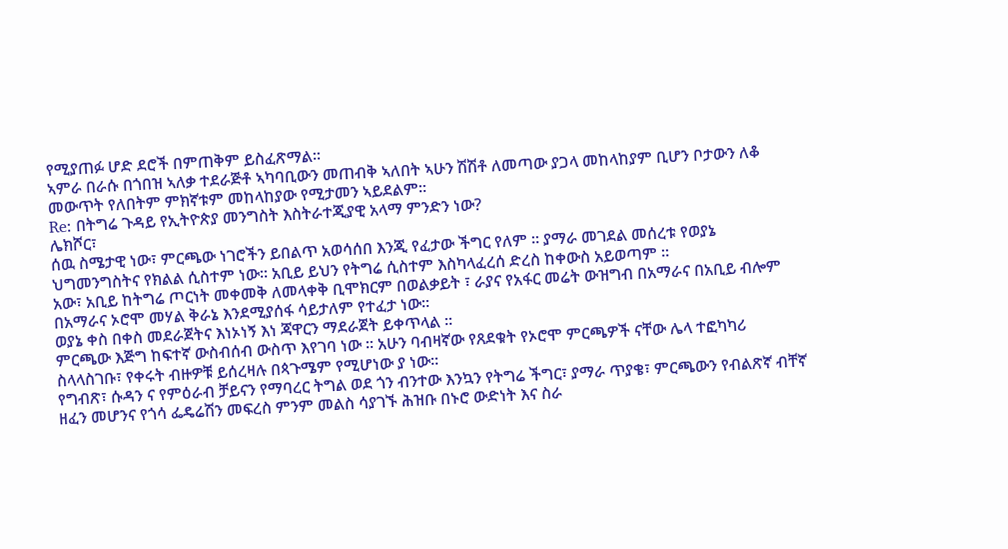የሚያጠፉ ሆድ ደሮች በምጠቅም ይስፈጽማል።
ኣምራ በራሱ በጎበዝ ኣለቃ ተደራጅቶ ኣካባቢውን መጠብቅ ኣለበት ኣሁን ሽሽቶ ለመጣው ያጋላ መከላከያም ቢሆን ቦታውን ለቆ መውጥት የለበትም ምክኛቱም መከላከያው የሚታመን ኣይደልም።
Re: በትግሬ ጉዳይ የኢትዮጵያ መንግስት እስትራተጂያዊ አላማ ምንድን ነው?
ሌክሾር፣
ሰዉ ስሜታዊ ነው፣ ምርጫው ነገሮችን ይበልጥ አወሳሰበ እንጂ የፈታው ችግር የለም ። ያማራ መገደል መሰረቱ የወያኔ ህግመንግስትና የክልል ሲስተም ነው። አቢይ ይህን የትግሬ ሲስተም እስካላፈረሰ ድረስ ከቀውስ አይወጣም ።
አው፣ አቢይ ከትግሬ ጦርነት መቀመቅ ለመላቀቅ ቢሞክርም በወልቃይት ፣ ራያና የአፋር መሬት ውዝግብ በአማራና በአቢይ ብሎም በአማራና ኦሮሞ መሃል ቅራኔ እንደሚያሰፋ ሳይታለም የተፈታ ነው።
ወያኔ ቀስ በቀስ መደራጀትና እነኦነኝ እነ ጃዋርን ማደራጀት ይቀጥላል ።
ምርጫው እጅግ ከፍተኛ ውስብሰብ ውስጥ እየገባ ነው ። አሁን ባብዛኛው የጸደቁት የኦሮሞ ምርጫዎች ናቸው ሌላ ተፎካካሪ ስላላስገቡ፣ የቀሩት ብዙዎቹ ይሰረዛሉ በጳጉሜም የሚሆነው ያ ነው።
የግብጽ፣ ሱዳን ና የምዕራብ ቻይናን የማባረር ትግል ወደ ጎን ብንተው እንኳን የትግሬ ችግር፣ ያማራ ጥያቄ፣ ምርጫውን የብልጽኛ ብቸኛ ዘፈን መሆንና የጎሳ ፌዴሬሽን መፍረስ ምንም መልስ ሳያገኙ ሕዝቡ በኑሮ ውድነት እና ስራ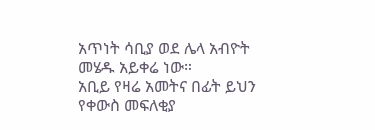አጥነት ሳቢያ ወደ ሌላ አብዮት መሄዱ አይቀሬ ነው።
አቢይ የዛሬ አመትና በፊት ይህን የቀውስ መፍለቂያ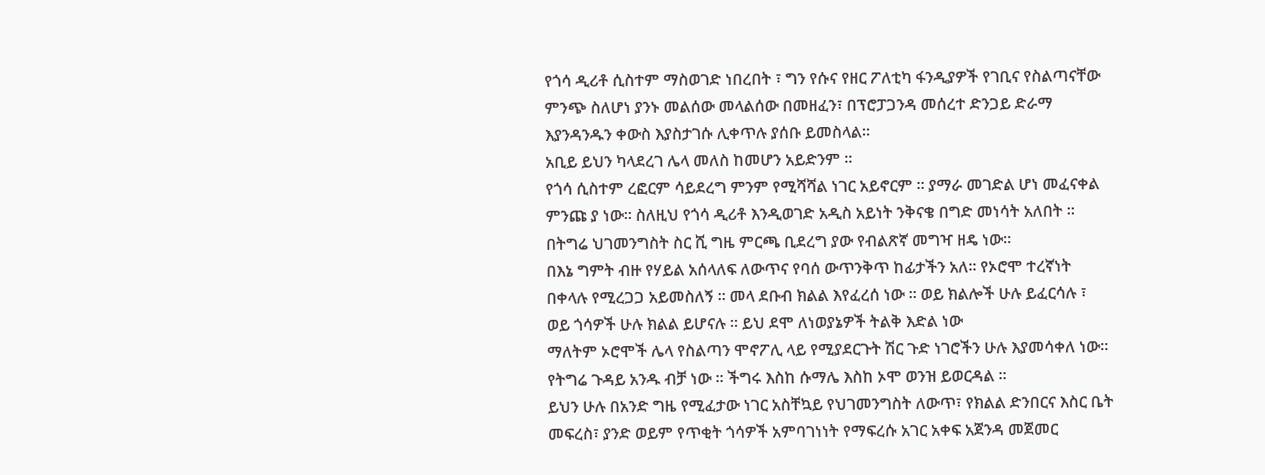የጎሳ ዲሪቶ ሲስተም ማስወገድ ነበረበት ፣ ግን የሱና የዘር ፖለቲካ ፋንዲያዎች የገቢና የስልጣናቸው ምንጭ ስለሆነ ያንኑ መልሰው መላልሰው በመዘፈን፣ በፕሮፓጋንዳ መሰረተ ድንጋይ ድራማ እያንዳንዱን ቀውስ እያስታገሱ ሊቀጥሉ ያሰቡ ይመስላል።
አቢይ ይህን ካላደረገ ሌላ መለስ ከመሆን አይድንም ።
የጎሳ ሲስተም ረፎርም ሳይደረግ ምንም የሚሻሻል ነገር አይኖርም ። ያማራ መገድል ሆነ መፈናቀል ምንጩ ያ ነው። ስለዚህ የጎሳ ዲሪቶ እንዲወገድ አዲስ አይነት ንቅናቄ በግድ መነሳት አለበት ። በትግሬ ህገመንግስት ስር ሺ ግዜ ምርጫ ቢደረግ ያው የብልጽኛ መግዣ ዘዴ ነው።
በእኔ ግምት ብዙ የሃይል አሰላለፍ ለውጥና የባሰ ውጥንቅጥ ከፊታችን አለ። የኦሮሞ ተረኛነት በቀላሉ የሚረጋጋ አይመስለኝ ። መላ ደቡብ ክልል እየፈረሰ ነው ። ወይ ክልሎች ሁሉ ይፈርሳሉ ፣ ወይ ጎሳዎች ሁሉ ክልል ይሆናሉ ። ይህ ደሞ ለነወያኔዎች ትልቅ እድል ነው
ማለትም ኦሮሞች ሌላ የስልጣን ሞኖፖሊ ላይ የሚያደርጉት ሽር ጉድ ነገሮችን ሁሉ እያመሳቀለ ነው። የትግሬ ጉዳይ አንዱ ብቻ ነው ። ችግሩ እስከ ሱማሌ እስከ ኦሞ ወንዝ ይወርዳል ።
ይህን ሁሉ በአንድ ግዜ የሚፈታው ነገር አስቸኳይ የህገመንግስት ለውጥ፣ የክልል ድንበርና እስር ቤት መፍረስ፣ ያንድ ወይም የጥቂት ጎሳዎች አምባገነነት የማፍረሱ አገር አቀፍ አጀንዳ መጀመር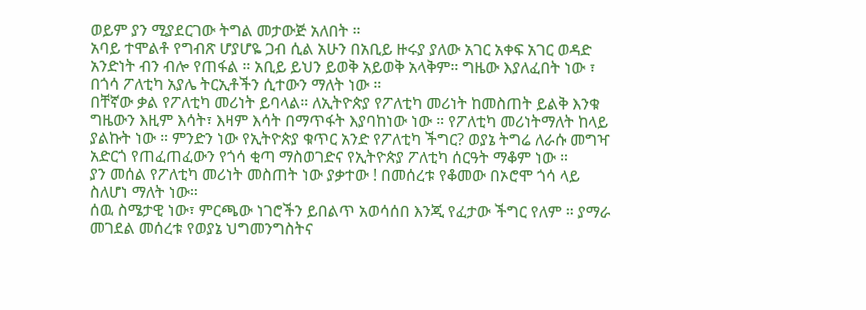ወይም ያን ሚያደርገው ትግል መታውጅ አለበት ።
አባይ ተሞልቶ የግብጽ ሆያሆዬ ጋብ ሲል አሁን በአቢይ ዙሩያ ያለው አገር አቀፍ አገር ወዳድ አንድነት ብን ብሎ የጠፋል ። አቢይ ይህን ይወቅ አይወቅ አላቅም። ግዜው እያለፈበት ነው ፣ በጎሳ ፖለቲካ አያሌ ትርኢቶችን ሲተውን ማለት ነው ።
በቸኛው ቃል የፖለቲካ መሪነት ይባላል። ለኢትዮጵያ የፖለቲካ መሪነት ከመስጠት ይልቅ እንቁ ግዜውን እዚም እሳት፣ እዛም እሳት በማጥፋት እያባከነው ነው ። የፖለቲካ መሪነትማለት ከላይ ያልኩት ነው ። ምንድን ነው የኢትዮጵያ ቁጥር አንድ የፖለቲካ ችግር? ወያኔ ትግሬ ለራሱ መግዣ አድርጎ የጠፈጠፈውን የጎሳ ቂጣ ማስወገድና የኢትዮጵያ ፖለቲካ ሰርዓት ማቆም ነው ።
ያን መሰል የፖለቲካ መሪነት መስጠት ነው ያቃተው ! በመሰረቱ የቆመው በኦሮሞ ጎሳ ላይ ስለሆነ ማለት ነው።
ሰዉ ስሜታዊ ነው፣ ምርጫው ነገሮችን ይበልጥ አወሳሰበ እንጂ የፈታው ችግር የለም ። ያማራ መገደል መሰረቱ የወያኔ ህግመንግስትና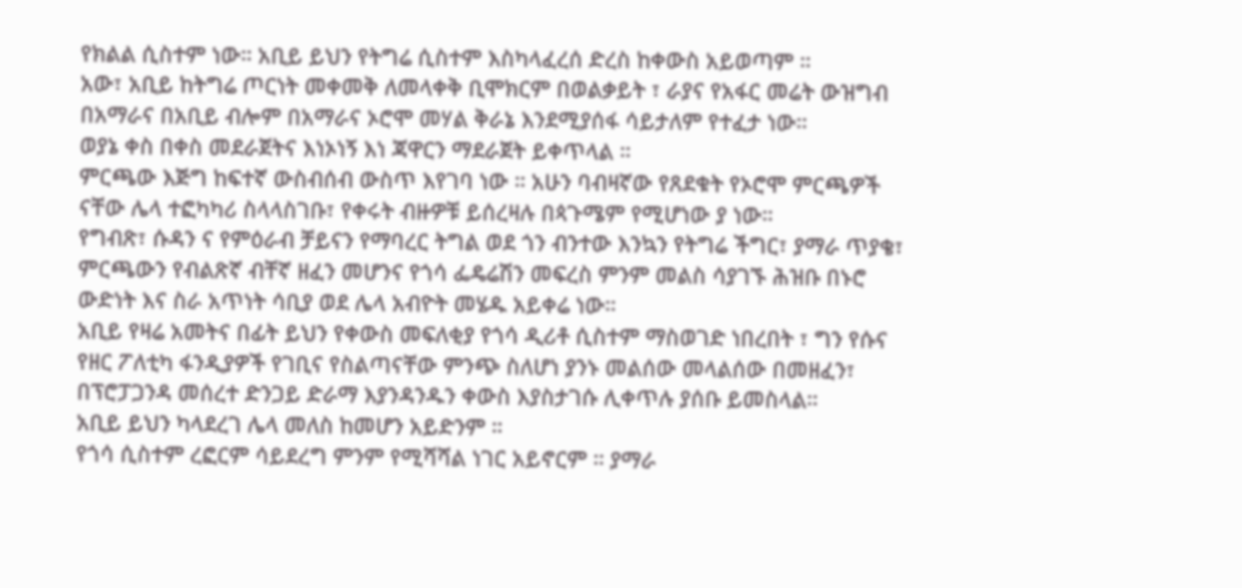የክልል ሲስተም ነው። አቢይ ይህን የትግሬ ሲስተም እስካላፈረሰ ድረስ ከቀውስ አይወጣም ።
አው፣ አቢይ ከትግሬ ጦርነት መቀመቅ ለመላቀቅ ቢሞክርም በወልቃይት ፣ ራያና የአፋር መሬት ውዝግብ በአማራና በአቢይ ብሎም በአማራና ኦሮሞ መሃል ቅራኔ እንደሚያሰፋ ሳይታለም የተፈታ ነው።
ወያኔ ቀስ በቀስ መደራጀትና እነኦነኝ እነ ጃዋርን ማደራጀት ይቀጥላል ።
ምርጫው እጅግ ከፍተኛ ውስብሰብ ውስጥ እየገባ ነው ። አሁን ባብዛኛው የጸደቁት የኦሮሞ ምርጫዎች ናቸው ሌላ ተፎካካሪ ስላላስገቡ፣ የቀሩት ብዙዎቹ ይሰረዛሉ በጳጉሜም የሚሆነው ያ ነው።
የግብጽ፣ ሱዳን ና የምዕራብ ቻይናን የማባረር ትግል ወደ ጎን ብንተው እንኳን የትግሬ ችግር፣ ያማራ ጥያቄ፣ ምርጫውን የብልጽኛ ብቸኛ ዘፈን መሆንና የጎሳ ፌዴሬሽን መፍረስ ምንም መልስ ሳያገኙ ሕዝቡ በኑሮ ውድነት እና ስራ አጥነት ሳቢያ ወደ ሌላ አብዮት መሄዱ አይቀሬ ነው።
አቢይ የዛሬ አመትና በፊት ይህን የቀውስ መፍለቂያ የጎሳ ዲሪቶ ሲስተም ማስወገድ ነበረበት ፣ ግን የሱና የዘር ፖለቲካ ፋንዲያዎች የገቢና የስልጣናቸው ምንጭ ስለሆነ ያንኑ መልሰው መላልሰው በመዘፈን፣ በፕሮፓጋንዳ መሰረተ ድንጋይ ድራማ እያንዳንዱን ቀውስ እያስታገሱ ሊቀጥሉ ያሰቡ ይመስላል።
አቢይ ይህን ካላደረገ ሌላ መለስ ከመሆን አይድንም ።
የጎሳ ሲስተም ረፎርም ሳይደረግ ምንም የሚሻሻል ነገር አይኖርም ። ያማራ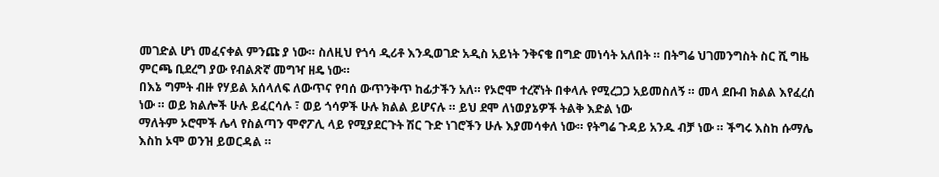መገድል ሆነ መፈናቀል ምንጩ ያ ነው። ስለዚህ የጎሳ ዲሪቶ እንዲወገድ አዲስ አይነት ንቅናቄ በግድ መነሳት አለበት ። በትግሬ ህገመንግስት ስር ሺ ግዜ ምርጫ ቢደረግ ያው የብልጽኛ መግዣ ዘዴ ነው።
በእኔ ግምት ብዙ የሃይል አሰላለፍ ለውጥና የባሰ ውጥንቅጥ ከፊታችን አለ። የኦሮሞ ተረኛነት በቀላሉ የሚረጋጋ አይመስለኝ ። መላ ደቡብ ክልል እየፈረሰ ነው ። ወይ ክልሎች ሁሉ ይፈርሳሉ ፣ ወይ ጎሳዎች ሁሉ ክልል ይሆናሉ ። ይህ ደሞ ለነወያኔዎች ትልቅ እድል ነው
ማለትም ኦሮሞች ሌላ የስልጣን ሞኖፖሊ ላይ የሚያደርጉት ሽር ጉድ ነገሮችን ሁሉ እያመሳቀለ ነው። የትግሬ ጉዳይ አንዱ ብቻ ነው ። ችግሩ እስከ ሱማሌ እስከ ኦሞ ወንዝ ይወርዳል ።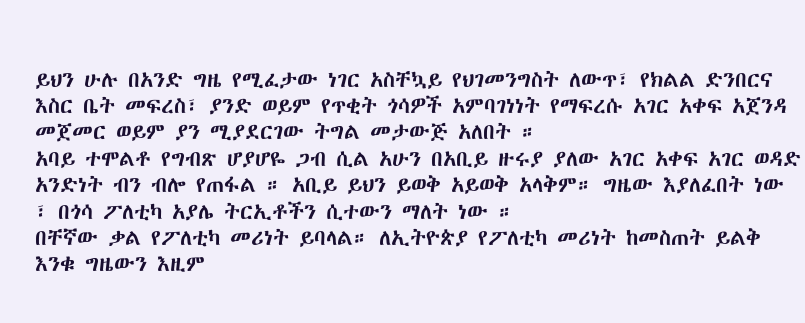ይህን ሁሉ በአንድ ግዜ የሚፈታው ነገር አስቸኳይ የህገመንግስት ለውጥ፣ የክልል ድንበርና እስር ቤት መፍረስ፣ ያንድ ወይም የጥቂት ጎሳዎች አምባገነነት የማፍረሱ አገር አቀፍ አጀንዳ መጀመር ወይም ያን ሚያደርገው ትግል መታውጅ አለበት ።
አባይ ተሞልቶ የግብጽ ሆያሆዬ ጋብ ሲል አሁን በአቢይ ዙሩያ ያለው አገር አቀፍ አገር ወዳድ አንድነት ብን ብሎ የጠፋል ። አቢይ ይህን ይወቅ አይወቅ አላቅም። ግዜው እያለፈበት ነው ፣ በጎሳ ፖለቲካ አያሌ ትርኢቶችን ሲተውን ማለት ነው ።
በቸኛው ቃል የፖለቲካ መሪነት ይባላል። ለኢትዮጵያ የፖለቲካ መሪነት ከመስጠት ይልቅ እንቁ ግዜውን እዚም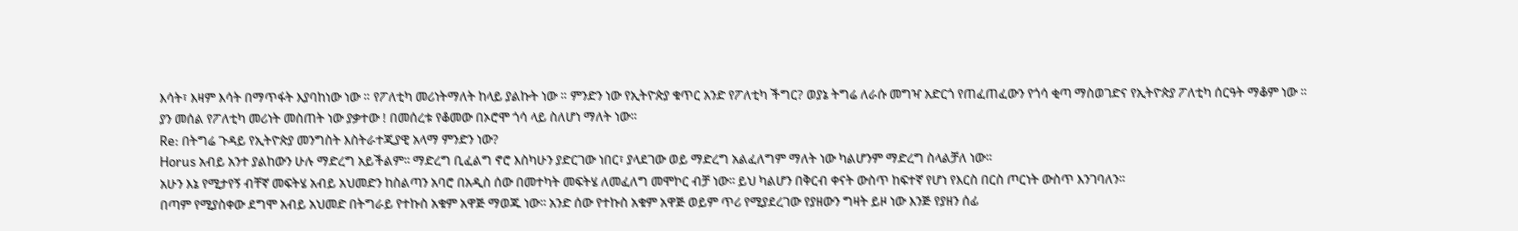እሳት፣ እዛም እሳት በማጥፋት እያባከነው ነው ። የፖለቲካ መሪነትማለት ከላይ ያልኩት ነው ። ምንድን ነው የኢትዮጵያ ቁጥር አንድ የፖለቲካ ችግር? ወያኔ ትግሬ ለራሱ መግዣ አድርጎ የጠፈጠፈውን የጎሳ ቂጣ ማስወገድና የኢትዮጵያ ፖለቲካ ሰርዓት ማቆም ነው ።
ያን መሰል የፖለቲካ መሪነት መስጠት ነው ያቃተው ! በመሰረቱ የቆመው በኦሮሞ ጎሳ ላይ ስለሆነ ማለት ነው።
Re: በትግሬ ጉዳይ የኢትዮጵያ መንግስት እስትራተጂያዊ አላማ ምንድን ነው?
Horus አብይ አንተ ያልከውን ሁሉ ማድረግ አይችልም፡፡ ማድረግ ቢፈልግ ኖሮ እስካሁን ያድርገው ነበር፣ ያላደገው ወይ ማድረግ አልፈለግም ማለት ነው ካልሆንም ማድረግ ስላልቻለ ነው፡፡
አሁን እኔ የሚታየኝ ብቸኛ መፍትሄ አብይ አህመድን ከስልጣን አባሮ በአዲስ ሰው በመተካት መፍትሄ ለመፈለግ መሞኮር ብቻ ነው፡፡ ይህ ካልሆን በቅርብ ቀናት ውስጥ ከፍተኛ የሆነ የእርስ በርስ ጦርነት ውስጥ እንገባለን፡፡
በጣም የሚያስቀው ደግሞ አብይ አህመድ በትግራይ የተኩስ አቁም አዋጅ ማወጁ ነው፡፡ አንድ ሰው የተኩስ አቁም አዋጅ ወይም ጥሪ የሚያደረገው የያዘውን ግዛት ይዞ ነው እንጅ የያዘን ሰፊ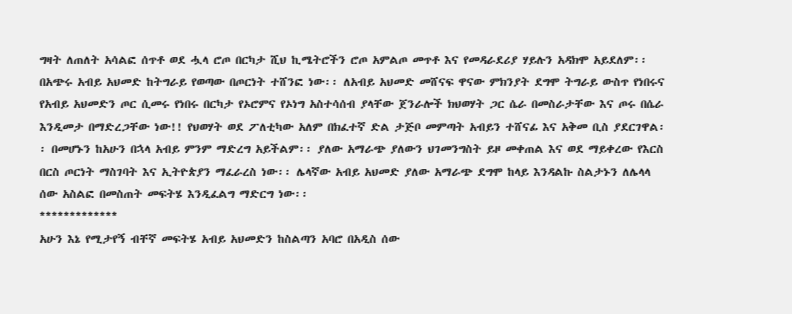ግዛት ለጠለት አሳልፎ ሰጥቶ ወደ ሗላ ሮጦ በርካታ ሺህ ኪሜትሮችን ሮጦ አምልጦ መጥቶ እና የመዳራደሪያ ሃይሉን አዳክሞ አይደለም፡፡ በአጭሩ አብይ አህመድ ከትግራይ የወጣው በጦርነት ተሸንፎ ነው፡፡ ለአብይ አህመድ መሸናፍ ዋናው ምክንያት ደግሞ ትግራይ ውስጥ የነበሩና የአብይ አህመድን ጦር ሲመሩ የነበሩ በርካታ የኦሮምና የኦነግ አስተሳሰብ ያላቸው ጀንራሎች ክህወሃት ጋር ሴራ በመስራታቸው እና ጦሩ በሴራ እንዲመታ በማድረጋቸው ነው!! የህወሃት ወደ ፖለቲካው አለም በክፈተኛ ድል ታጅቦ መምጣት አብይን ተሸናፊ እና አቅመ ቢስ ያደርገዋል፡፡ በመሆኑን ከአሁን በኋላ አብይ ምንም ማድረግ አይችልም፡፡ ያለው አማራጭ ያለውን ህገመንግስት ይዞ መቀጠል እና ወደ ማይቀረው የእርስ በርስ ጦርነት ማስገባት እና ኢትዮጵያን ማፈራረስ ነው፡፡ ሌላኛው አብይ አህመድ ያለው አማራጭ ደግሞ ከላይ እንዳልኩ ስልታኑን ለሌላላ ሰው አስልፎ በመስጠት መፍትሄ እንዲፈልግ ማድርግ ነው፡፡
*************
አሁን እኔ የሚታየኝ ብቸኛ መፍትሄ አብይ አህመድን ከስልጣን አባሮ በአዲስ ሰው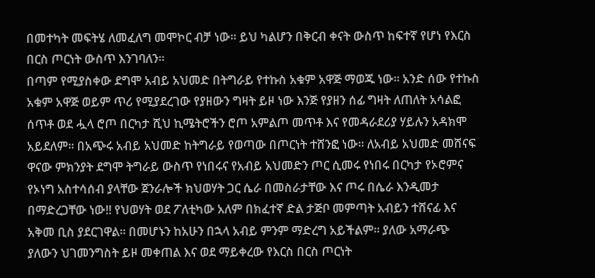በመተካት መፍትሄ ለመፈለግ መሞኮር ብቻ ነው፡፡ ይህ ካልሆን በቅርብ ቀናት ውስጥ ከፍተኛ የሆነ የእርስ በርስ ጦርነት ውስጥ እንገባለን፡፡
በጣም የሚያስቀው ደግሞ አብይ አህመድ በትግራይ የተኩስ አቁም አዋጅ ማወጁ ነው፡፡ አንድ ሰው የተኩስ አቁም አዋጅ ወይም ጥሪ የሚያደረገው የያዘውን ግዛት ይዞ ነው እንጅ የያዘን ሰፊ ግዛት ለጠለት አሳልፎ ሰጥቶ ወደ ሗላ ሮጦ በርካታ ሺህ ኪሜትሮችን ሮጦ አምልጦ መጥቶ እና የመዳራደሪያ ሃይሉን አዳክሞ አይደለም፡፡ በአጭሩ አብይ አህመድ ከትግራይ የወጣው በጦርነት ተሸንፎ ነው፡፡ ለአብይ አህመድ መሸናፍ ዋናው ምክንያት ደግሞ ትግራይ ውስጥ የነበሩና የአብይ አህመድን ጦር ሲመሩ የነበሩ በርካታ የኦሮምና የኦነግ አስተሳሰብ ያላቸው ጀንራሎች ክህወሃት ጋር ሴራ በመስራታቸው እና ጦሩ በሴራ እንዲመታ በማድረጋቸው ነው!! የህወሃት ወደ ፖለቲካው አለም በክፈተኛ ድል ታጅቦ መምጣት አብይን ተሸናፊ እና አቅመ ቢስ ያደርገዋል፡፡ በመሆኑን ከአሁን በኋላ አብይ ምንም ማድረግ አይችልም፡፡ ያለው አማራጭ ያለውን ህገመንግስት ይዞ መቀጠል እና ወደ ማይቀረው የእርስ በርስ ጦርነት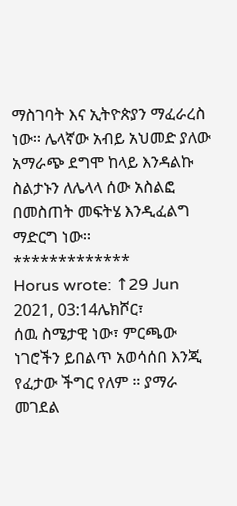ማስገባት እና ኢትዮጵያን ማፈራረስ ነው፡፡ ሌላኛው አብይ አህመድ ያለው አማራጭ ደግሞ ከላይ እንዳልኩ ስልታኑን ለሌላላ ሰው አስልፎ በመስጠት መፍትሄ እንዲፈልግ ማድርግ ነው፡፡
*************
Horus wrote: ↑29 Jun 2021, 03:14ሌክሾር፣
ሰዉ ስሜታዊ ነው፣ ምርጫው ነገሮችን ይበልጥ አወሳሰበ እንጂ የፈታው ችግር የለም ። ያማራ መገደል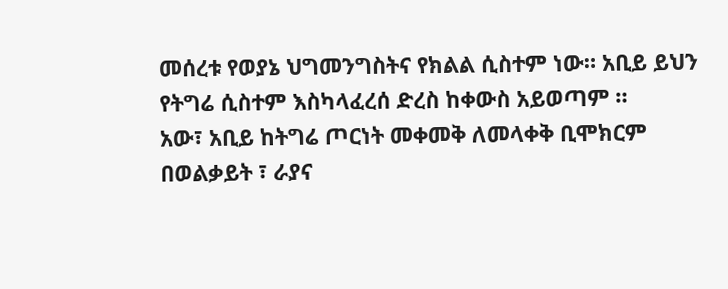መሰረቱ የወያኔ ህግመንግስትና የክልል ሲስተም ነው። አቢይ ይህን የትግሬ ሲስተም እስካላፈረሰ ድረስ ከቀውስ አይወጣም ።
አው፣ አቢይ ከትግሬ ጦርነት መቀመቅ ለመላቀቅ ቢሞክርም በወልቃይት ፣ ራያና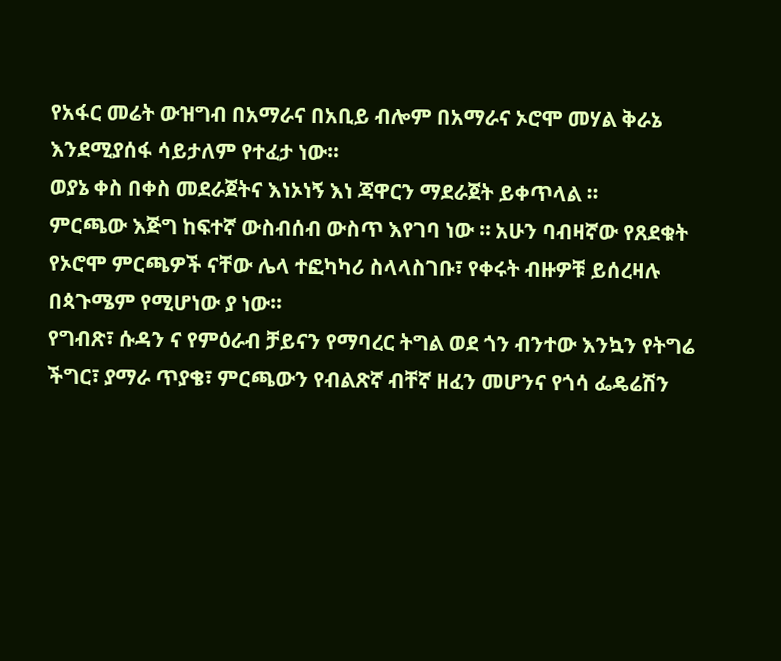የአፋር መሬት ውዝግብ በአማራና በአቢይ ብሎም በአማራና ኦሮሞ መሃል ቅራኔ እንደሚያሰፋ ሳይታለም የተፈታ ነው።
ወያኔ ቀስ በቀስ መደራጀትና እነኦነኝ እነ ጃዋርን ማደራጀት ይቀጥላል ።
ምርጫው እጅግ ከፍተኛ ውስብሰብ ውስጥ እየገባ ነው ። አሁን ባብዛኛው የጸደቁት የኦሮሞ ምርጫዎች ናቸው ሌላ ተፎካካሪ ስላላስገቡ፣ የቀሩት ብዙዎቹ ይሰረዛሉ በጳጉሜም የሚሆነው ያ ነው።
የግብጽ፣ ሱዳን ና የምዕራብ ቻይናን የማባረር ትግል ወደ ጎን ብንተው እንኳን የትግሬ ችግር፣ ያማራ ጥያቄ፣ ምርጫውን የብልጽኛ ብቸኛ ዘፈን መሆንና የጎሳ ፌዴሬሽን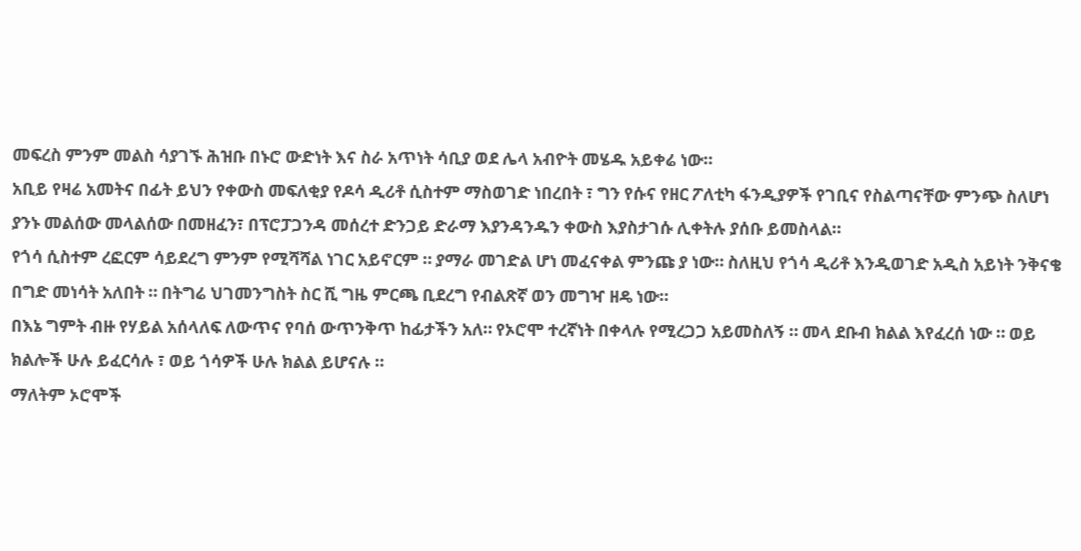መፍረስ ምንም መልስ ሳያገኙ ሕዝቡ በኑሮ ውድነት እና ስራ አጥነት ሳቢያ ወደ ሌላ አብዮት መሄዱ አይቀሬ ነው።
አቢይ የዛሬ አመትና በፊት ይህን የቀውስ መፍለቂያ የዶሳ ዲሪቶ ሲስተም ማስወገድ ነበረበት ፣ ግን የሱና የዘር ፖለቲካ ፋንዲያዎች የገቢና የስልጣናቸው ምንጭ ስለሆነ ያንኑ መልሰው መላልሰው በመዘፈን፣ በፕሮፓጋንዳ መሰረተ ድንጋይ ድራማ እያንዳንዱን ቀውስ እያስታገሱ ሊቀትሉ ያሰቡ ይመስላል።
የጎሳ ሲስተም ረፎርም ሳይደረግ ምንም የሚሻሻል ነገር አይኖርም ። ያማራ መገድል ሆነ መፈናቀል ምንጩ ያ ነው። ስለዚህ የጎሳ ዲሪቶ እንዲወገድ አዲስ አይነት ንቅናቄ በግድ መነሳት አለበት ። በትግሬ ህገመንግስት ስር ሺ ግዜ ምርጫ ቢደረግ የብልጽኛ ወን መግዣ ዘዴ ነው።
በእኔ ግምት ብዙ የሃይል አሰላለፍ ለውጥና የባሰ ውጥንቅጥ ከፊታችን አለ። የኦሮሞ ተረኛነት በቀላሉ የሚረጋጋ አይመስለኝ ። መላ ደቡብ ክልል እየፈረሰ ነው ። ወይ ክልሎች ሁሉ ይፈርሳሉ ፣ ወይ ጎሳዎች ሁሉ ክልል ይሆናሉ ።
ማለትም ኦሮሞች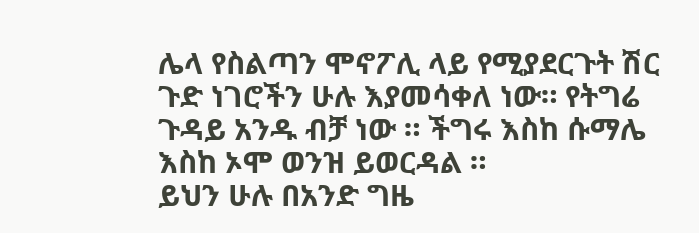ሌላ የስልጣን ሞኖፖሊ ላይ የሚያደርጉት ሽር ጉድ ነገሮችን ሁሉ እያመሳቀለ ነው። የትግሬ ጉዳይ አንዱ ብቻ ነው ። ችግሩ እስከ ሱማሌ እስከ ኦሞ ወንዝ ይወርዳል ።
ይህን ሁሉ በአንድ ግዜ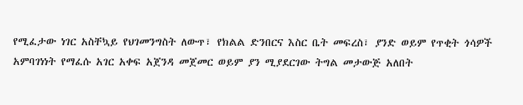የሚፈታው ነገር አስቸኳይ የህገመንግስት ለውጥ፣ የክልል ድንበርና እስር ቤት መፍረስ፣ ያንድ ወይም የጥቂት ጎሳዎች አምባገነነት የማፈሱ አገር አቀፍ አጀንዳ መጀመር ወይም ያን ሚያደርገው ትግል መታውጅ አለበት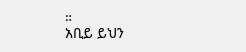።
አቢይ ይህን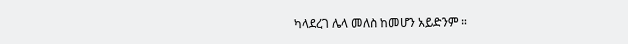ካላደረገ ሌላ መለስ ከመሆን አይድንም ።